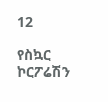12

የስኳር ኮርፖሬሽን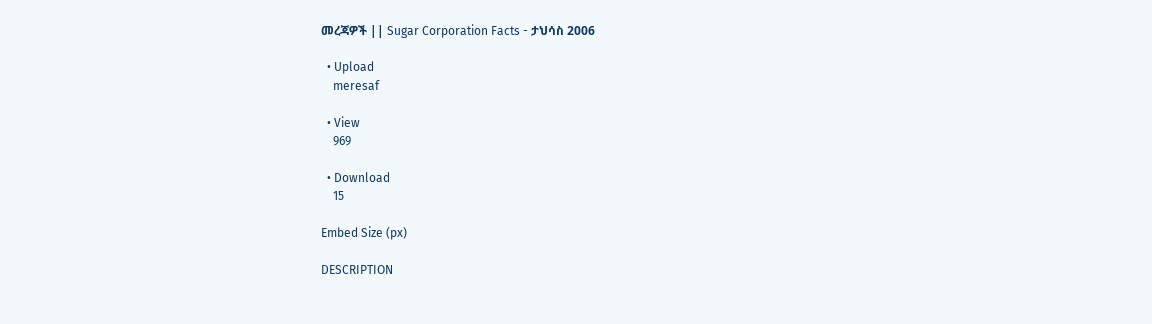መረጃዎች || Sugar Corporation Facts - ታህሳስ 2006

  • Upload
    meresaf

  • View
    969

  • Download
    15

Embed Size (px)

DESCRIPTION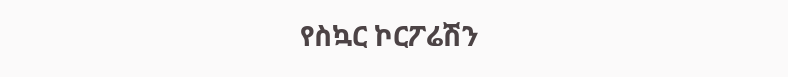የስኳር ኮርፖሬሽን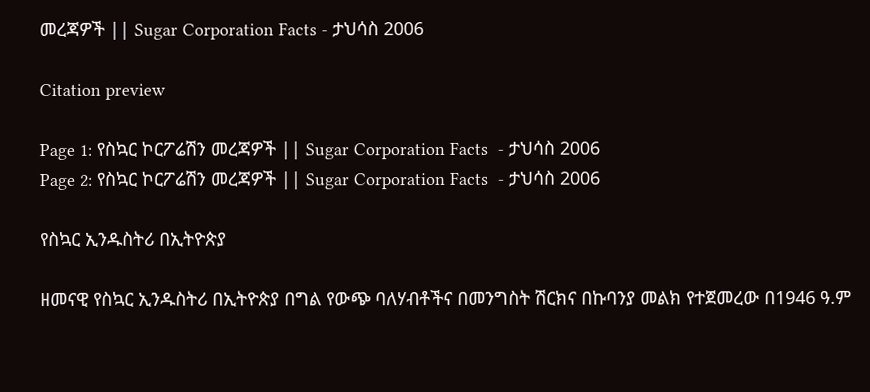መረጃዎች || Sugar Corporation Facts - ታህሳስ 2006

Citation preview

Page 1: የስኳር ኮርፖሬሽን መረጃዎች || Sugar Corporation Facts  - ታህሳስ 2006
Page 2: የስኳር ኮርፖሬሽን መረጃዎች || Sugar Corporation Facts  - ታህሳስ 2006

የስኳር ኢንዱስትሪ በኢትዮጵያ

ዘመናዊ የስኳር ኢንዱስትሪ በኢትዮጵያ በግል የውጭ ባለሃብቶችና በመንግስት ሽርክና በኩባንያ መልክ የተጀመረው በ1946 ዓ.ም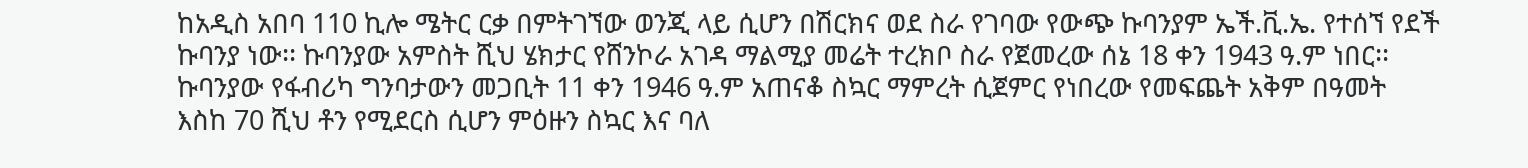ከአዲስ አበባ 110 ኪሎ ሜትር ርቃ በምትገኘው ወንጂ ላይ ሲሆን በሽርክና ወደ ስራ የገባው የውጭ ኩባንያም ኤች.ቪ.ኤ. የተሰኘ የደች ኩባንያ ነው፡፡ ኩባንያው አምስት ሺህ ሄክታር የሸንኮራ አገዳ ማልሚያ መሬት ተረክቦ ስራ የጀመረው ሰኔ 18 ቀን 1943 ዓ.ም ነበር፡፡ ኩባንያው የፋብሪካ ግንባታውን መጋቢት 11 ቀን 1946 ዓ.ም አጠናቆ ስኳር ማምረት ሲጀምር የነበረው የመፍጨት አቅም በዓመት እስከ 70 ሺህ ቶን የሚደርስ ሲሆን ምዕዙን ስኳር እና ባለ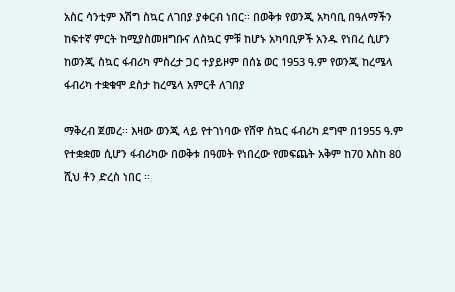አስር ሳንቲም እሽግ ስኳር ለገበያ ያቀርብ ነበር፡፡ በወቅቱ የወንጂ አካባቢ በዓለማችን ከፍተኛ ምርት ከሚያስመዘግቡና ለስኳር ምቹ ከሆኑ አካባቢዎች አንዱ የነበረ ሲሆን ከወንጂ ስኳር ፋብሪካ ምስረታ ጋር ተያይዞም በሰኔ ወር 1953 ዓ.ም የወንጂ ከረሜላ ፋብሪካ ተቋቁሞ ደስታ ከረሜላ አምርቶ ለገበያ

ማቅረብ ጀመረ፡፡ እዛው ወንጂ ላይ የተገነባው የሸዋ ስኳር ፋብሪካ ደግሞ በ1955 ዓ.ም የተቋቋመ ሲሆን ፋብሪካው በወቅቱ በዓመት የነበረው የመፍጨት አቅም ከ70 እስከ 80 ሺህ ቶን ድረስ ነበር ፡፡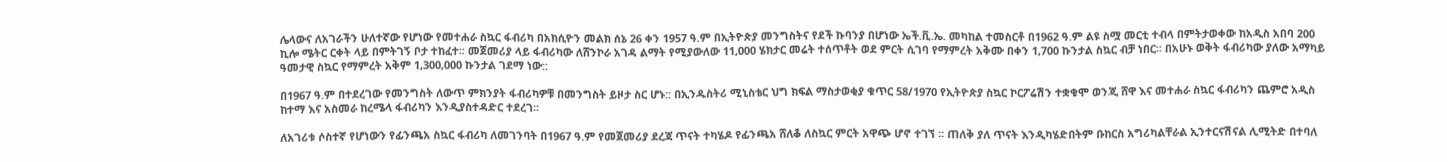ሌላውና ለአገራችን ሁለተኛው የሆነው የመተሐራ ስኳር ፋብሪካ በአክሲዮን መልክ ሰኔ 26 ቀን 1957 ዓ.ም በኢትዮጵያ መንግስትና የደች ኩባንያ በሆነው ኤች.ቪ.ኤ. መካከል ተመስርቶ በ1962 ዓ.ም ልዩ ስሟ መርቲ ተብላ በምትታወቀው ከአዲስ አበባ 200 ኪሎ ሜትር ርቀት ላይ በምትገኝ ቦታ ተከፈተ፡፡ መጀመሪያ ላይ ፋብሪካው ለሸንኮራ አገዳ ልማት የሚያውለው 11,000 ሄክታር መሬት ተሰጥቶት ወደ ምርት ሲገባ የማምረት አቅሙ በቀን 1,700 ኩንታል ስኳር ብቻ ነበር፡፡ በአሁኑ ወቅት ፋብሪካው ያለው አማካይ ዓመታዊ ስኳር የማምረት አቅም 1,300,000 ኩንታል ገደማ ነው::

በ1967 ዓ.ም በተደረገው የመንግስት ለውጥ ምክንያት ፋብሪካዎቹ በመንግስት ይዞታ ስር ሆኑ:: በኢንዱስትሪ ሚኒስቴር ህግ ክፍል ማስታወቂያ ቁጥር 58/1970 የኢትዮጵያ ስኳር ኮርፖሬሽን ተቋቁሞ ወንጂ ሸዋ እና መተሐራ ስኳር ፋብሪካን ጨምሮ አዲስ ከተማ እና አስመራ ከረሜላ ፋብሪካን እንዲያስተዳድር ተደረገ፡፡

ለአገሪቱ ሶስተኛ የሆነውን የፊንጫአ ስኳር ፋብሪካ ለመገንባት በ1967 ዓ.ም የመጀመሪያ ደረጃ ጥናት ተካሄዶ የፊንጫአ ሸለቆ ለስኳር ምርት አዋጭ ሆኖ ተገኘ ፡፡ ጠለቅ ያለ ጥናት እንዲካሄድበትም ቡከርስ አግሪካልቸራል ኢንተርናሽናል ሊሚትድ በተባለ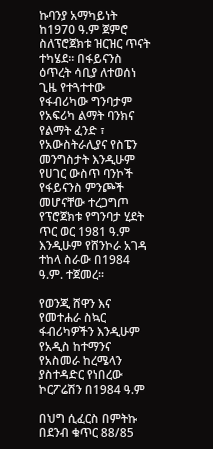ኩባንያ አማካይነት ከ1970 ዓ.ም ጀምሮ ስለፕሮጀክቱ ዝርዝር ጥናት ተካሄደ፡፡ በፋይናንስ ዕጥረት ሳቢያ ለተወሰነ ጊዜ የተጓተተው የፋብሪካው ግንባታም የአፍሪካ ልማት ባንክና የልማት ፈንድ ፣ የአውስትራሊያና የስፔን መንግስታት እንዲሁም የሀገር ውስጥ ባንኮች የፋይናንስ ምንጮች መሆናቸው ተረጋግጦ የፕሮጀክቱ የግንባታ ሂደት ጥር ወር 1981 ዓ.ም እንዲሁም የሸንኮራ አገዳ ተከላ ስራው በ1984 ዓ.ም. ተጀመረ፡፡

የወንጂ ሸዋን እና የመተሐራ ስኳር ፋብሪካዎችን እንዲሁም የአዲስ ከተማንና የአስመራ ከረሜላን ያስተዳድር የነበረው ኮርፖሬሽን በ1984 ዓ.ም

በህግ ሲፈርስ በምትኩ በደንብ ቁጥር 88/85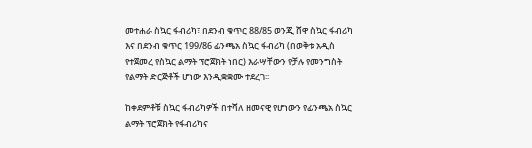መተሐራ ስኳር ፋብሪካ፣ በደንብ ቁጥር 88/85 ወንጂ ሸዋ ስኳር ፋብሪካ እና በደንብ ቁጥር 199/86 ፊንጫአ ስኳር ፋብሪካ (በወቅቱ አዲስ የተጀመረ የስኳር ልማት ፕሮጀክት ነበር) እራሣቸውን የቻሉ የመንግስት የልማት ድርጅቶች ሆነው እንዲቋቋሙ ተደረገ፡፡

ከቀደምቶቹ ስኳር ፋብሪካዎች በተሻለ ዘመናዊ የሆነውን የፊንጫአ ስኳር ልማት ፕሮጀክት የፋብሪካና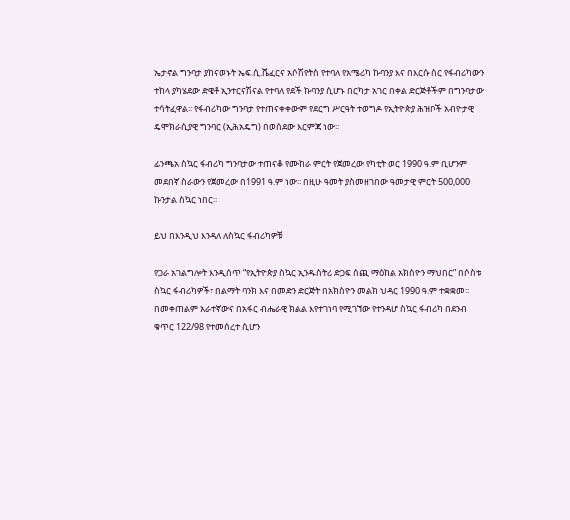ኤታኖል ግንባታ ያከናወኑት ኤፍ.ሲ.ሼፈርና አሶሽየትስ የተባለ የአሜሪካ ኩባንያ እና በእርሱ ስር የፋብሪካውን ተከላ ያካሄደው ድዌቶ ኢንተርናሽናል የተባለ የደች ኩባንያ ሲሆኑ በርካታ አገር በቀል ድርጅቶችም በግንባታው ተሳትፈዋል፡፡ የፋብሪካው ግንባታ የተጠናቀቀውም የደርግ ሥርዓት ተወግዶ የኢትዮጵያ ሕዝቦች አብዮታዊ ዴሞክራሲያዊ ግንባር (ኢሕአዴግ) በወሰደው እርምጃ ነው፡፡

ፊንጫአ ስኳር ፋብሪካ ግንባታው ተጠናቆ የሙከራ ምርት የጀመረው የካቲት ወር 1990 ዓ.ም ቢሆንም መደበኛ ስራውን የጀመረው በ1991 ዓ.ም ነው፡፡ በዚሁ ዓመት ያስመዘገበው ዓመታዊ ምርት 500,000 ኩንታል ስኳር ነበር፡፡

ይህ በእንዲህ እንዳለ ለስኳር ፋብሪካዎቹ

የጋራ አገልግሎት እንዲሰጥ “የኢትዮጵያ ስኳር ኢንዱስትሪ ድጋፍ ሰጪ ማዕከል አክስዮን ማህበር” በሶስቱ ስኳር ፋብሪካዎች፣ በልማት ባንክ እና በመድን ድርጅት በአክስዮን መልክ ህዳር 1990 ዓ.ም ተቋቋመ፡፡ በመቀጠልም አራተኛውና በአፋር ብሔራዊ ክልል እየተገነባ የሚገኘው የተንዳሆ ስኳር ፋብሪካ በደንብ ቁጥር 122/98 የተመሰረተ ሲሆን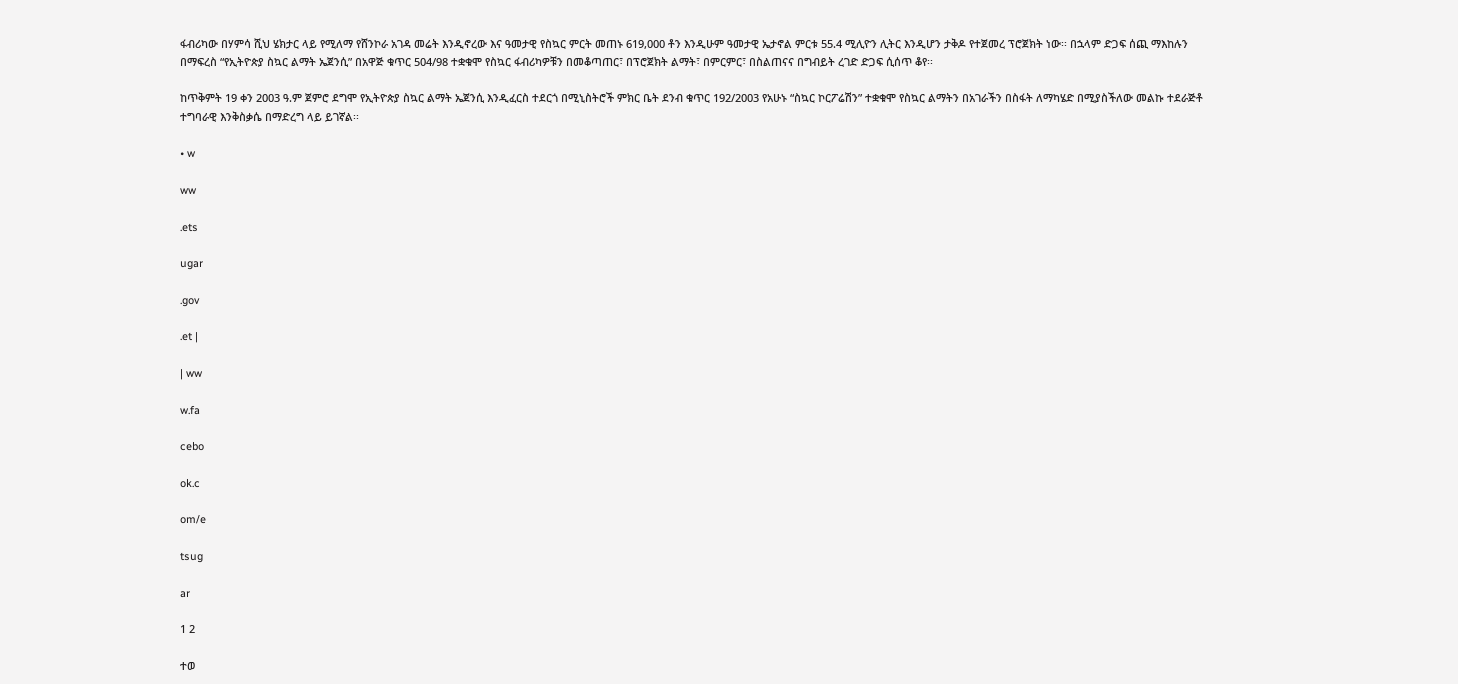ፋብሪካው በሃምሳ ሺህ ሄክታር ላይ የሚለማ የሸንኮራ አገዳ መሬት እንዲኖረው እና ዓመታዊ የስኳር ምርት መጠኑ 619,000 ቶን እንዲሁም ዓመታዊ ኤታኖል ምርቱ 55.4 ሚሊዮን ሊትር እንዲሆን ታቅዶ የተጀመረ ፕሮጀክት ነው፡፡ በኋላም ድጋፍ ሰጪ ማእከሉን በማፍረስ “የኢትዮጵያ ስኳር ልማት ኤጀንሲ” በአዋጅ ቁጥር 504/98 ተቋቁሞ የስኳር ፋብሪካዎቹን በመቆጣጠር፣ በፕሮጀክት ልማት፣ በምርምር፣ በስልጠናና በግብይት ረገድ ድጋፍ ሲሰጥ ቆየ፡፡

ከጥቅምት 19 ቀን 2003 ዓ.ም ጀምሮ ደግሞ የኢትዮጵያ ስኳር ልማት ኤጀንሲ እንዲፈርስ ተደርጎ በሚኒስትሮች ምክር ቤት ደንብ ቁጥር 192/2003 የአሁኑ “ስኳር ኮርፖሬሽን” ተቋቁሞ የስኳር ልማትን በአገራችን በስፋት ለማካሄድ በሚያስችለው መልኩ ተደራጅቶ ተግባራዊ እንቅስቃሴ በማድረግ ላይ ይገኛል፡፡

• w

ww

.ets

ugar

.gov

.et |

| ww

w.fa

cebo

ok.c

om/e

tsug

ar

1 2

ተወ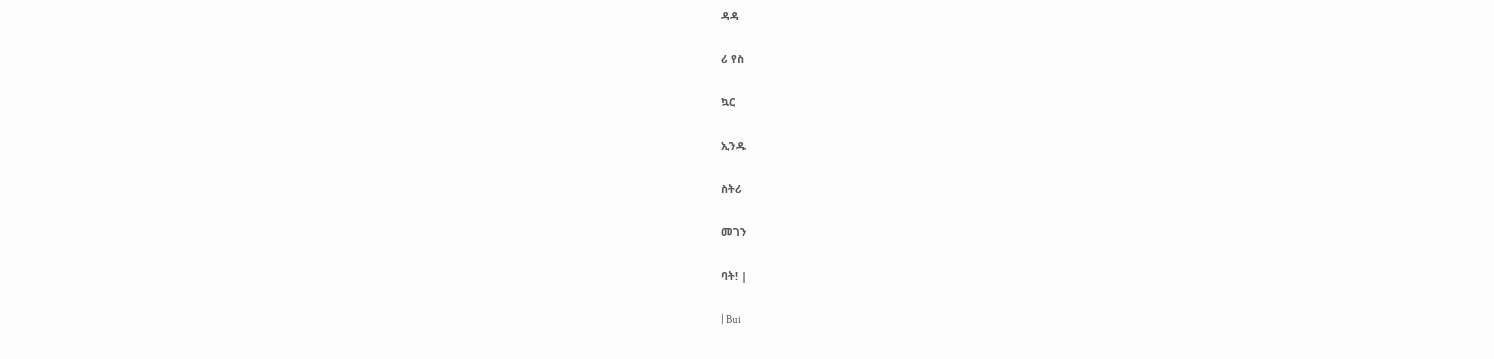ዳዳ

ሪ የስ

ኳር

ኢንዱ

ስትሪ

መገን

ባት! |

| Bui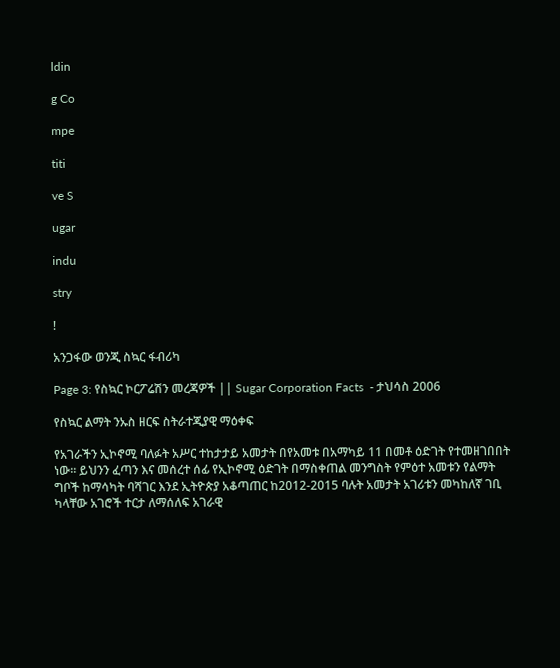ldin

g Co

mpe

titi

ve S

ugar

indu

stry

!

አንጋፋው ወንጂ ስኳር ፋብሪካ

Page 3: የስኳር ኮርፖሬሽን መረጃዎች || Sugar Corporation Facts  - ታህሳስ 2006

የስኳር ልማት ንኡስ ዘርፍ ስትራተጂያዊ ማዕቀፍ

የአገራችን ኢኮኖሚ ባለፉት አሥር ተከታታይ አመታት በየአመቱ በአማካይ 11 በመቶ ዕድገት የተመዘገበበት ነው፡፡ ይህንን ፈጣን እና መሰረተ ሰፊ የኢኮኖሚ ዕድገት በማስቀጠል መንግስት የምዕተ አመቱን የልማት ግቦች ከማሳካት ባሻገር እንደ ኢትዮጵያ አቆጣጠር ከ2012-2015 ባሉት አመታት አገሪቱን መካከለኛ ገቢ ካላቸው አገሮች ተርታ ለማሰለፍ አገራዊ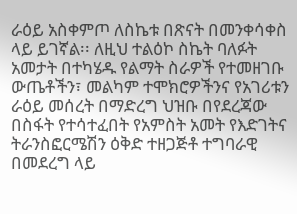ራዕይ አስቀምጦ ለስኬቱ በጽናት በመንቀሳቀስ ላይ ይገኛል፡፡ ለዚህ ተልዕኮ ስኬት ባለፉት አመታት በተካሄዱ የልማት ስራዎች የተመዘገቡ ውጤቶችን፣ መልካም ተሞክሮዎችንና የአገሪቱን ራዕይ መሰረት በማድረግ ህዝቡ በየደረጃው በስፋት የተሳተፈበት የአምስት አመት የእድገትና ትራንስፎርሜሽን ዕቅድ ተዘጋጅቶ ተግባራዊ በመደረግ ላይ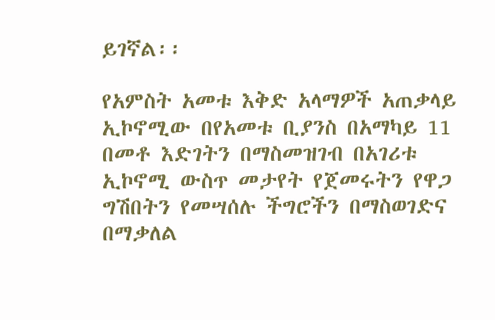ይገኛል፡፡

የአምስት አመቱ እቅድ አላማዎች አጠቃላይ ኢኮኖሚው በየአመቱ ቢያንስ በአማካይ 11 በመቶ እድገትን በማስመዝገብ በአገሪቱ ኢኮኖሚ ውስጥ መታየት የጀመሩትን የዋጋ ግሽበትን የመሣሰሉ ችግሮችን በማስወገድና በማቃለል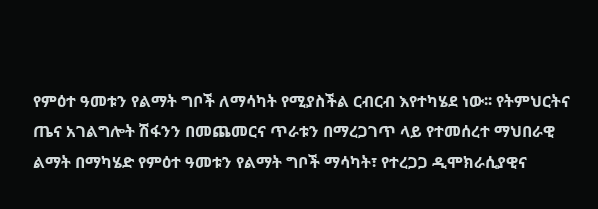የምዕተ ዓመቱን የልማት ግቦች ለማሳካት የሚያስችል ርብርብ እየተካሄደ ነው፡፡ የትምህርትና ጤና አገልግሎት ሽፋንን በመጨመርና ጥራቱን በማረጋገጥ ላይ የተመሰረተ ማህበራዊ ልማት በማካሄድ የምዕተ ዓመቱን የልማት ግቦች ማሳካት፣ የተረጋጋ ዲሞክራሲያዊና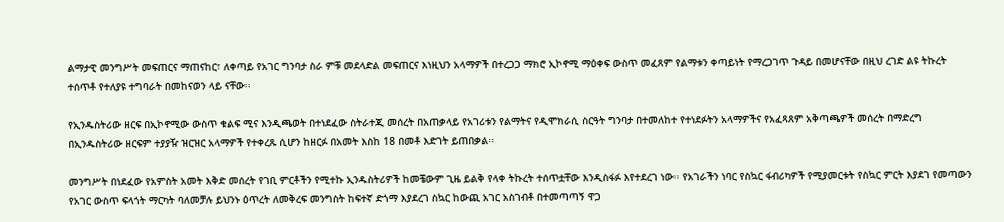ልማታዊ መንግሥት መፍጠርና ማጠናከር፣ ለቀጣይ የአገር ግንባታ ስራ ምቹ መደላድል መፍጠርና እነዚህን አላማዎች በተረጋጋ ማክሮ ኢኮኖሚ ማዕቀፍ ውስጥ መፈጸም የልማቱን ቀጣይነት የማረጋገጥ ጉዳይ በመሆናቸው በዚህ ረገድ ልዩ ትኩረት ተሰጥቶ የተለያዩ ተግባራት በመከናወን ላይ ናቸው፡፡

የኢንዱስትሪው ዘርፍ በኢኮኖሚው ውስጥ ቁልፍ ሚና እንዲጫወት በተነደፈው ስትራተጂ መሰረት በአጠቃላይ የአገሪቱን የልማትና የዲሞክራሲ ስርዓት ግንባታ በተመለከተ የተነደፉትን አላማዎችና የአፈጻጸም አቅጣጫዎች መሰረት በማድረግ በኢንዱስትሪው ዘርፍም ተያያዥ ዝርዝር አላማዎች የተቀረጹ ሲሆን ከዘርፉ በአመት እስከ 18 በመቶ እድገት ይጠበቃል፡፡

መንግሥት በነደፈው የአምስት አመት እቅድ መሰረት የገቢ ምርቶችን የሚተኩ ኢንዱስትሪዎች ከመቼውም ጊዜ ይልቅ የላቀ ትኩረት ተሰጥቷቸው እንዲስፋፉ እየተደረገ ነው፡፡ የአገራችን ነባር የስኳር ፋብሪካዎች የሚያመርቱት የስኳር ምርት እያደገ የመጣውን የአገር ውስጥ ፍላጎት ማርካት ባለመቻሉ ይህንኑ ዕጥረት ለመቅረፍ መንግስት ከፍተኛ ድጎማ እያደረገ ስኳር ከውጪ አገር አስገብቶ በተመጣጣኝ ዋጋ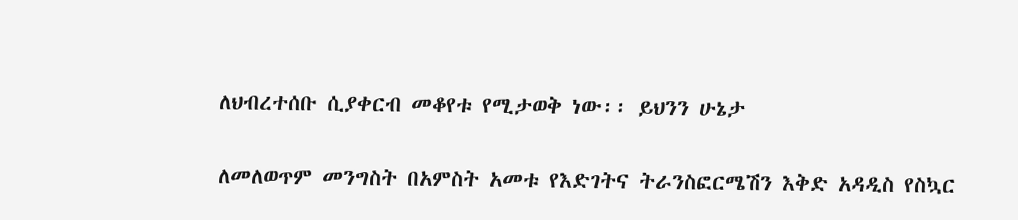ለህብረተሰቡ ሲያቀርብ መቆየቱ የሚታወቅ ነው፡፡ ይህንን ሁኔታ

ለመለወጥም መንግስት በአምስት አመቱ የእድገትና ትራንስፎርሜሽን እቅድ አዳዲስ የስኳር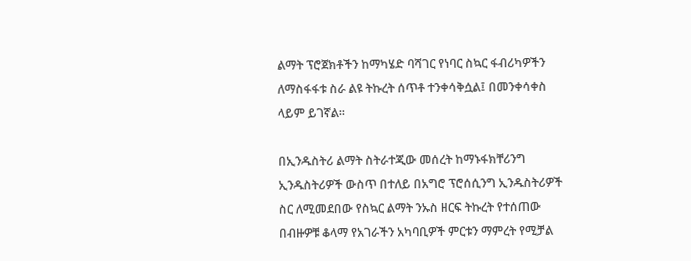ልማት ፕሮጀክቶችን ከማካሄድ ባሻገር የነባር ስኳር ፋብሪካዎችን ለማስፋፋቱ ስራ ልዩ ትኩረት ሰጥቶ ተንቀሳቅሷል፤ በመንቀሳቀስ ላይም ይገኛል፡፡

በኢንዱስትሪ ልማት ስትራተጂው መሰረት ከማኑፋክቸሪንግ ኢንዱስትሪዎች ውስጥ በተለይ በአግሮ ፕሮሰሲንግ ኢንዱስትሪዎች ስር ለሚመደበው የስኳር ልማት ንኡስ ዘርፍ ትኩረት የተሰጠው በብዙዎቹ ቆላማ የአገራችን አካባቢዎች ምርቱን ማምረት የሚቻል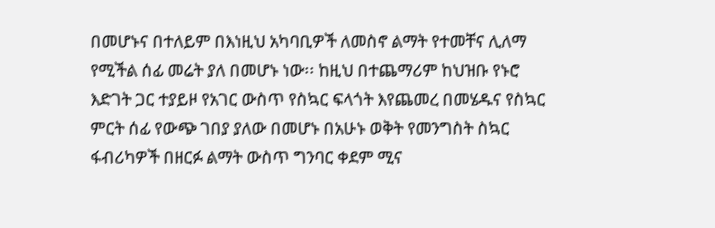በመሆኑና በተለይም በእነዚህ አካባቢዎች ለመስኖ ልማት የተመቸና ሊለማ የሚችል ሰፊ መሬት ያለ በመሆኑ ነው፡፡ ከዚህ በተጨማሪም ከህዝቡ የኑሮ እድገት ጋር ተያይዞ የአገር ውስጥ የስኳር ፍላጎት እየጨመረ በመሄዱና የስኳር ምርት ሰፊ የውጭ ገበያ ያለው በመሆኑ በአሁኑ ወቅት የመንግስት ስኳር ፋብሪካዎች በዘርፉ ልማት ውስጥ ግንባር ቀደም ሚና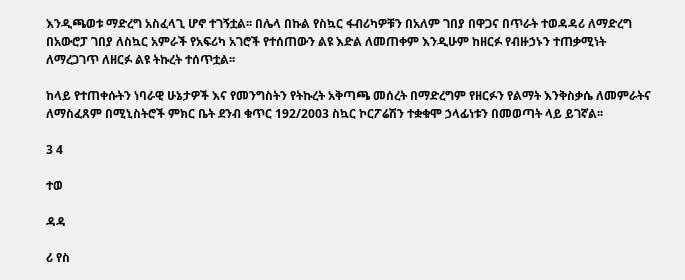እንዲጫወቱ ማድረግ አስፈላጊ ሆኖ ተገኝቷል፡፡ በሌላ በኩል የስኳር ፋብሪካዎቹን በአለም ገበያ በዋጋና በጥራት ተወዳዳሪ ለማድረግ በአውሮፓ ገበያ ለስኳር አምራች የአፍሪካ አገሮች የተሰጠውን ልዩ እድል ለመጠቀም እንዲሁም ከዘርፉ የብዙኃኑን ተጠቃሚነት ለማረጋገጥ ለዘርፉ ልዩ ትኩረት ተሰጥቷል፡፡

ከላይ የተጠቀሱትን ነባራዊ ሁኔታዎች እና የመንግስትን የትኩረት አቅጣጫ መሰረት በማድረግም የዘርፉን የልማት እንቅስቃሴ ለመምራትና ለማስፈጸም በሚኒስትሮች ምክር ቤት ደንብ ቁጥር 192/2003 ስኳር ኮርፖሬሽን ተቋቁሞ ኃላፊነቱን በመወጣት ላይ ይገኛል፡፡

3 4

ተወ

ዳዳ

ሪ የስ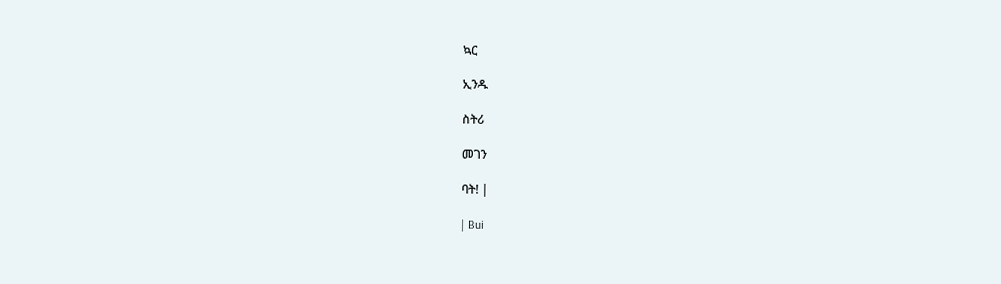ኳር

ኢንዱ

ስትሪ

መገን

ባት! |

| Bui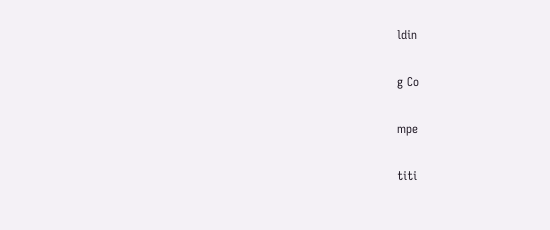ldin

g Co

mpe

titi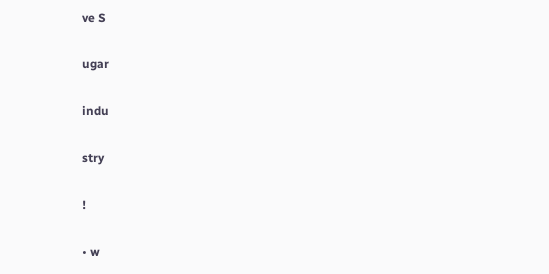ve S

ugar

indu

stry

!

• w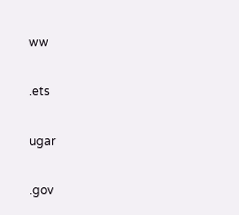ww

.ets

ugar

.gov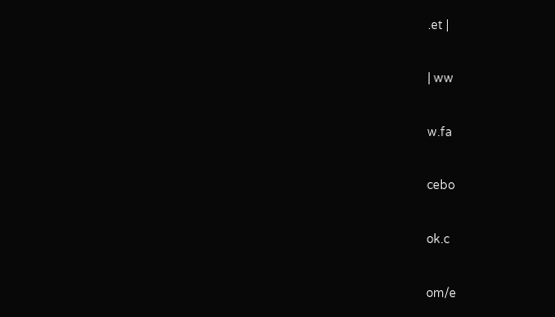.et |

| ww

w.fa

cebo

ok.c

om/e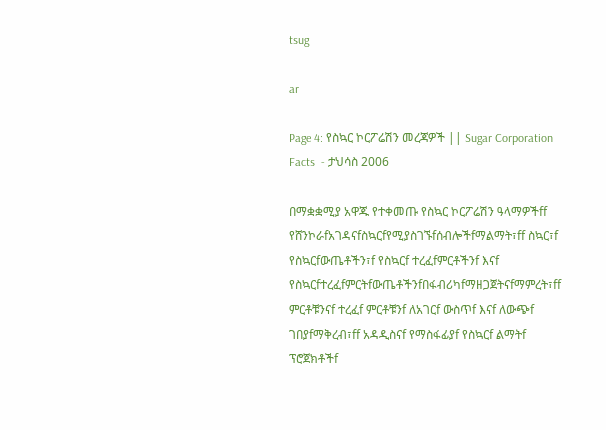tsug

ar

Page 4: የስኳር ኮርፖሬሽን መረጃዎች || Sugar Corporation Facts  - ታህሳስ 2006

በማቋቋሚያ አዋጁ የተቀመጡ የስኳር ኮርፖሬሽን ዓላማዎችff የሸንኮራfአገዳናfስኳርfየሚያስገኙfሰብሎችfማልማት፣ff ስኳር፣f የስኳርfውጤቶችን፣f የስኳርf ተረፈfምርቶችንf እናf የስኳርfተረፈfምርትfውጤቶችንfበፋብሪካfማዘጋጀትናfማምረት፣ff ምርቶቹንናf ተረፈf ምርቶቹንf ለአገርf ውስጥf እናf ለውጭf ገበያfማቅረብ፣ff አዳዲስናf የማስፋፊያf የስኳርf ልማትf ፕሮጀክቶችf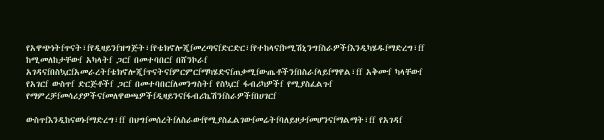የአዋጭነትfጥናት፣fየዲዛይንfዝግጅት፣fየቴክኖሎጂfመረጣናfድርድር፣fየተከላናfኮሚሽኒንግfስራዎችfእንዲካሄዱfማድረግ፣ff ከሚመለከታቸውf አካላትf ጋርf በመተባበርf በሸንኮራf አገዳናfበስኳርfአመራረትfቴክኖሎጂfጥናትናfምርምርfማካሄድናfጠቃሚfውጤቶችንfበስራfላይfማዋል፣ff አቅሙf ካላቸውf የአገርf ውስጥf ድርጅቶችf ጋርf በመተባበርfለመንግስትf የስኳርf ፋብሪካዎችf የሚያስፈልጉf የማምረቻfመሳሪያዎችናfመለዋወጫዎችfዲዛይንናfፋብሪኬሽንfስራዎችfበሀገርf

ውስጥfእንዲከናወኑfማድረግ፣ff በህግfመሰረትfለስራውfየሚያስፈልገውfመሬትfባለይዞታfመሆንናfማልማት፣ff የአገዳf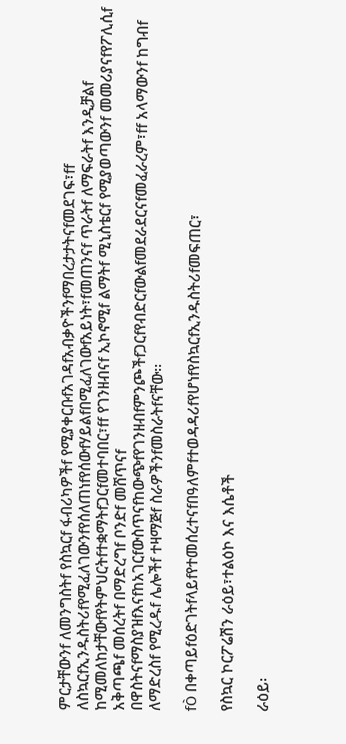ምርታቸውንf ለመንግስትf የስኳርf ፋብሪካዎችf የሚያቀርቡfአገዳfአብቃዮችንfማበረታታትናfመደገፍ፣ff ለስኳርfኢንዱስትሪfየሚፈለገውንfየሰለጠነfየሰውfሃይልfበሚፈለገውfአይነት፣fመጠንናf ጥራትf ለማፍራትf እንዲቻልf ከሚመለከታቸውfየትምህርትfተቋማትfጋርfመተባበር፣ff የገንዘብናf ኢኮኖሚf ልማትf ሚኒስቴርf የሚያወጣውንf መመሪያናfየፖሊሲf አቅጣጫf መሰረትf በማድረግf ቦንድf መሸጥናf በዋስትናfማስያዝfእናfከአገርfውስጥናfከውጭfየገንዘብfምንጮችfጋርfየብድርfውልfመደራደርናfመፈራረም፣ff አላማውንf ከግብf ለማድረስf የሚረዱf ሌሎችf ተዛማጅf ስራዎችንfመስራትfናቸው፡፡

fÒ በቀጣይfዕድገትfላይfየተመሰረተናfበዓለምfተወዳዳሪfየሆነfየስኳርfኢንዱስትሪfመፍጠር፣

የስኳር ኮርፖሬሽን ራዕይ፣ተልዕኮ እና እሴቶች

ራዕይ፡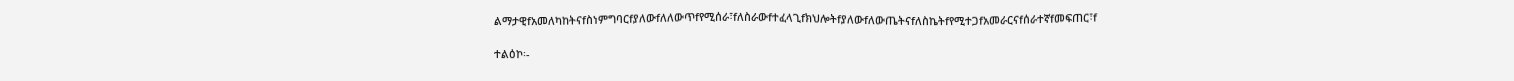ልማታዊfአመለካከትናfስነምግባርfያለውfለለውጥfየሚሰራ፣fለስራውfተፈላጊfክህሎትfያለውfለውጤትናfለስኬትfየሚተጋfአመራርናfሰራተኛfመፍጠር፣f

ተልዕኮ፡-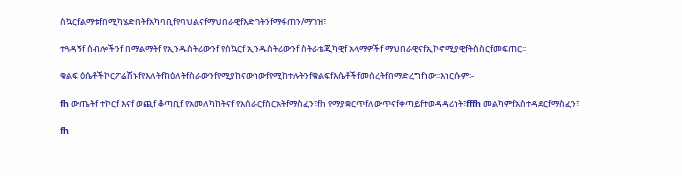ስኳርfልማቱfበሚካሄድበትfአካባቢfየባህልናfማህበራዊfእድገትንfማፋጠን/ማገዝ፣

ተጓዳኝf ሰብሎችንf በማልማትf የኢንዱስትሪውንf የስኳርf ኢንዱስትሪውንf ስትራቴጂካዊf አላማዎችf ማህበራዊናfኢኮኖሚያዊfትስስርfመፍጠር፡፡

ቁልፍ ዕሴቶችኮርፖሬሽኑfየእለትfከዕለትfስራውንfየሚያከናውነውfየሚከተሉትንfቁልፍfእሴቶችfመሰረትfበማድረግfነው፡፡እነርሱም፡-

fh ውጤትf ተኮርf እናf ወጪf ቆጣቢf የአመለካከትናf የአሰራርfስርአትfማስፈን፣fh የማያቋርጥfለውጥናfቀጣይfተወዳዳሪነት፣fffh መልካምfአስተዳደርfማስፈን፣

fh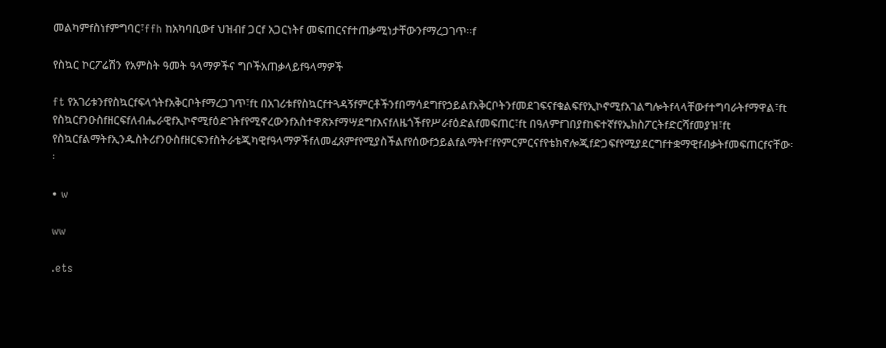መልካምfስነfምግባር፣ffh ከአካባቢውf ህዝብf ጋርf አጋርነትf መፍጠርናfተጠቃሚነታቸውንfማረጋገጥ፡፡f

የስኳር ኮርፖሬሽን የአምስት ዓመት ዓላማዎችና ግቦችአጠቃላይfዓላማዎች

ft የአገሪቱንfየስኳርfፍላጎትfአቅርቦትfማረጋገጥ፣ft በአገሪቱfየስኳርfተጓዳኝfምርቶችንfበማሳደግfየኃይልfአቅርቦትንfመደገፍናfቁልፍfየኢኮኖሚfአገልግሎትfላላቸውfተግባራትfማዋል፣ft የስኳርfንዑስfዘርፍfለብሔራዊfኢኮኖሚfዕድገትfየሚኖረውንfአስተዋጽኦfማሣደግfእናfለዜጎችfየሥራfዕድልfመፍጠር፣ft በዓለምfገበያfከፍተኛfየኤክስፖርትfድርሻfመያዝ፣ft የስኳርfልማትfኢንዱስትሪfንዑስfዘርፍንfስትራቴጂካዊfዓላማዎችfለመፈጸምfየሚያስችልfየሰውfኃይልfልማትf፣fየምርምርናfየቴክኖሎጂfድጋፍfየሚያደርግfተቋማዊfብቃትfመፍጠርfናቸው፡፡

• w

ww

.ets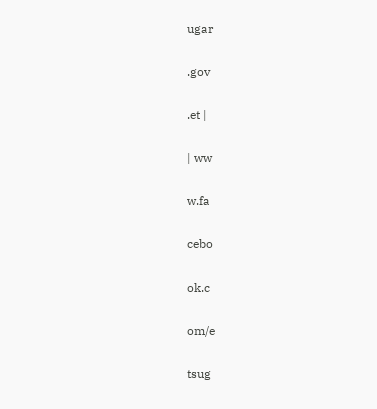ugar

.gov

.et |

| ww

w.fa

cebo

ok.c

om/e

tsug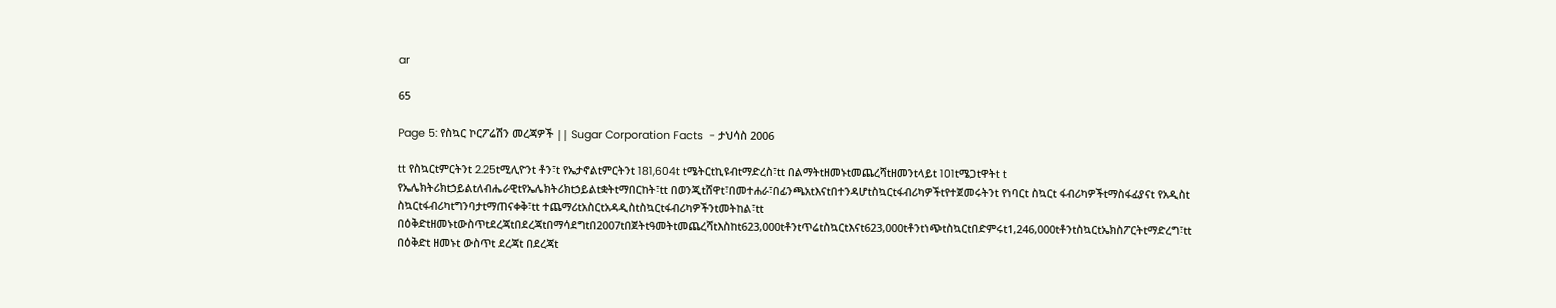ar

65

Page 5: የስኳር ኮርፖሬሽን መረጃዎች || Sugar Corporation Facts  - ታህሳስ 2006

tt የስኳርtምርትንt 2.25tሚሊዮንt ቶን፣t የኤታኖልtምርትንt 181,604t tሜትርtኪዩብtማድረስ፣tt በልማትtዘመኑtመጨረሻtዘመንtላይt 101tሜጋtዋትt t የኤሌክትሪክtኃይልtለብሔራዊtየኤሌክትሪክtኃይልtቋትtማበርከት፣tt በወንጂtሸዋt፣በመተሐራ፣በፊንጫአtእናtበተንዳሆtስኳርtፋብሪካዎችtየተጀመሩትንt የነባርt ስኳርt ፋብሪካዎችtማስፋፊያናt የአዲስt ስኳርtፋብሪካtግንባታtማጠናቀቅ፣tt ተጨማሪtአስርtአዳዲስtስኳርtፋብሪካዎችንtመትከል፣tt በዕቅድtዘመኑtውስጥtደረጃtበደረጃtበማሳደግtበ2007tበጀትtዓመትtመጨረሻtእስከt623,000tቶንtጥሬtስኳርtእናt623,000tቶንtነጭtስኳርtበድምሩt1,246,000tቶንtስኳርtኤክስፖርትtማድረግ፣tt በዕቅድt ዘመኑt ውስጥt ደረጃt በደረጃt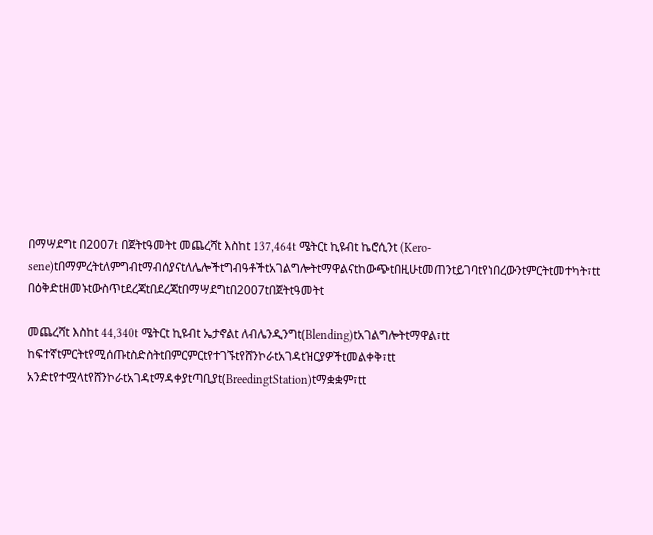በማሣደግt በ2007t በጀትtዓመትt መጨረሻt እስከt 137,464t ሜትርt ኪዩብt ኬሮሲንt (Kero-sene)tበማምረትtለምግብtማብሰያናtለሌሎችtግብዓቶችtአገልግሎትtማዋልናtከውጭtበዚሁtመጠንtይገባtየነበረውንtምርትtመተካት፣tt በዕቅድtዘመኑtውስጥtደረጃtበደረጃtበማሣደግtበ2007tበጀትtዓመትt

መጨረሻt እስከt 44,340t ሜትርt ኪዩብt ኤታኖልt ለብሌንዲንግt(Blending)tአገልግሎትtማዋል፣tt ከፍተኛtምርትtየሚሰጡtስድስትtበምርምርtየተገኙtየሸንኮራtአገዳtዝርያዎችtመልቀቅ፣tt አንድtየተሟላtየሸንኮራtአገዳtማዳቀያtጣቢያt(BreedingtStation)tማቋቋም፣tt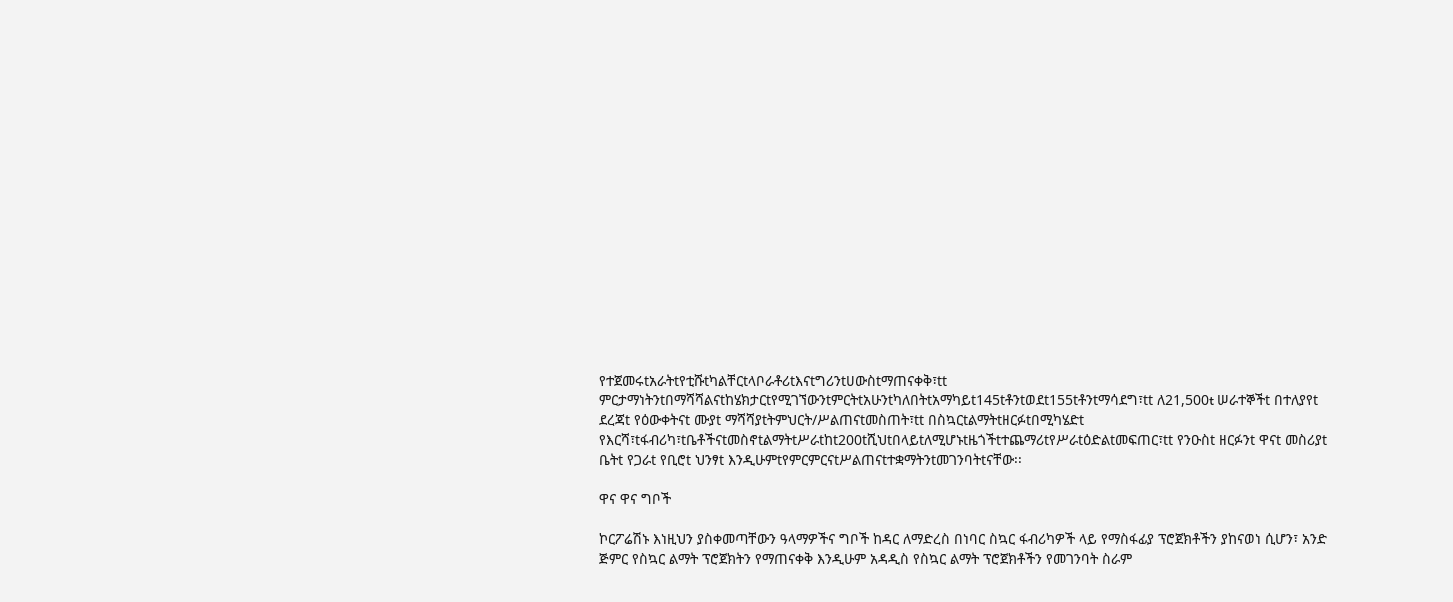የተጀመሩtአራትtየቲሹtካልቸርtላቦራቶሪtእናtግሪንtሀውስtማጠናቀቅ፣tt ምርታማነትንtበማሻሻልናtከሄክታርtየሚገኘውንtምርትtአሁንtካለበትtአማካይt145tቶንtወደt155tቶንtማሳደግ፣tt ለ21,500t ሠራተኞችt በተለያየt ደረጃt የዕውቀትናt ሙያt ማሻሻያtትምህርት/ሥልጠናtመስጠት፣tt በስኳርtልማትtዘርፉtበሚካሄድt የእርሻ፣tፋብሪካ፣tቤቶችናtመስኖtልማትtሥራtከt200tሺህtበላይtለሚሆኑtዜጎችtተጨማሪtየሥራtዕድልtመፍጠር፣tt የንዑስt ዘርፉንt ዋናt መስሪያt ቤትt የጋራt የቢሮt ህንፃt እንዲሁምtየምርምርናtሥልጠናtተቋማትንtመገንባትtናቸው፡፡

ዋና ዋና ግቦች

ኮርፖሬሽኑ እነዚህን ያስቀመጣቸውን ዓላማዎችና ግቦች ከዳር ለማድረስ በነባር ስኳር ፋብሪካዎች ላይ የማስፋፊያ ፕሮጀክቶችን ያከናወነ ሲሆን፣ አንድ ጅምር የስኳር ልማት ፕሮጀክትን የማጠናቀቅ እንዲሁም አዳዲስ የስኳር ልማት ፕሮጀክቶችን የመገንባት ስራም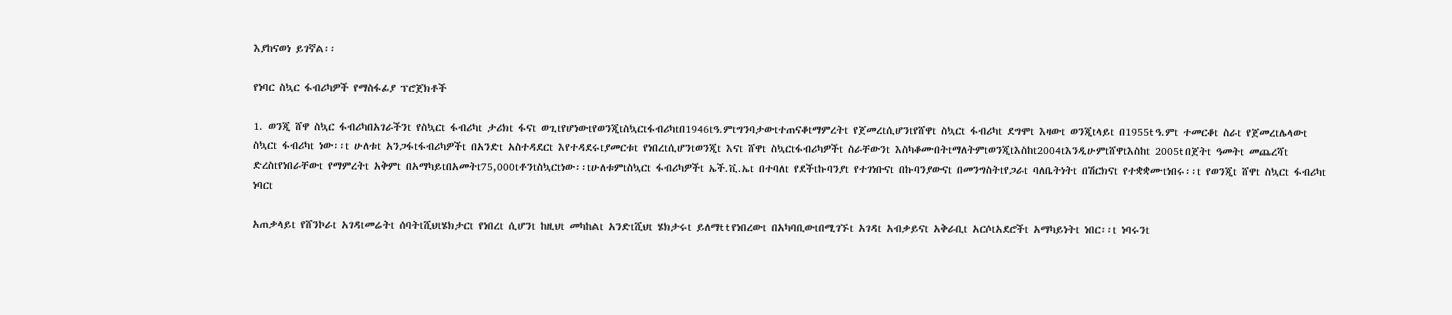እያከናወነ ይገኛል፡፡

የነባር ስኳር ፋብሪካዎች የማስፋፊያ ፕሮጀክቶች

1. ወንጂ ሸዋ ስኳር ፋብሪካበአገራችንt የስኳርt ፋብሪካt ታሪክt ፋናt ወጊtየሆነውtየወንጂtስኳርtፋብሪካtበ1946tዓ.ምtግንባታውtተጠናቆtማምረትt የጀመረtሲሆንtየሸዋt ስኳርt ፋብሪካt ደግሞt እዛውt ወንጂtላይt በ1955t ዓ.ምt ተመርቆt ስራt የጀመረtሌላውt ስኳርt ፋብሪካt ነው፡፡t ሁለቱt አንጋፋtፋብሪካዎችt በአንድt አስተዳደርt እየተዳደሩtያመርቱt የነበረtሲሆንtወንጂt እናt ሸዋt ስኳርtፋብሪካዎችt ስራቸውንt እስካቆሙበትtማለትምtወንጂtእስከt2004tእንዲሁምtሸዋtእስከt 2005t በጀትt ዓመትt መጨረሻt ድረስtየነበራቸውt የማምረትt አቅምt በአማካይtበአመትt75,000tቶንtስኳርtነው፡፡tሁለቱምtስኳርt ፋብሪካዎችt ኤች.ቪ.ኤt በተባለt የደችtኩባንያt የተገነቡናt በኩባንያውናt በመንግስትtየጋራt ባለቤትነትt በሽርክናt የተቋቋሙtነበሩ፡፡t የወንጂt ሸዋt ስኳርt ፋብሪካt ነባርt

አጠቃላይt የሸንኮራt አገዳtመሬትt ሰባትtሺህtሄክታርt የነበረt ሲሆንt ከዚህt መካከልt አንድtሺህt ሄክታሩt ይለማt t የነበረውt በአካባቢውtበሚገኙt አገዳt አብቃይናt አቅራቢt አርሶtአደሮችt አማካይነትt ነበር፡፡t ነባሩንt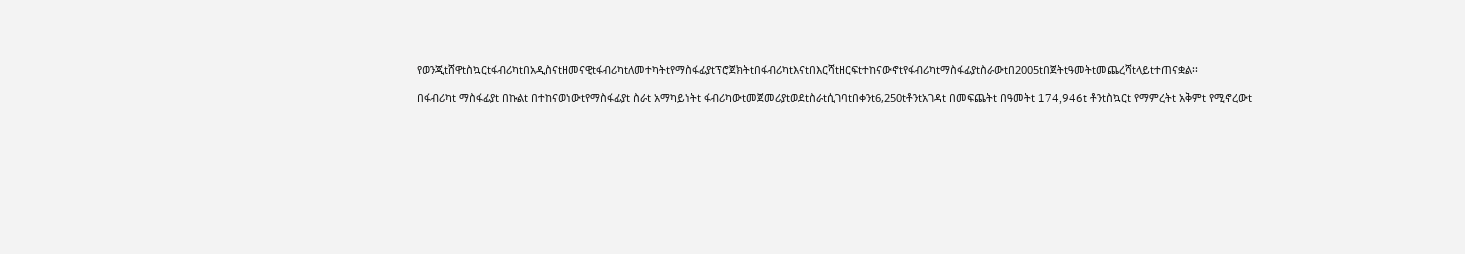የወንጂtሸዋtስኳርtፋብሪካtበአዲስናtዘመናዊtፋብሪካtለመተካትtየማስፋፊያtፕሮጀክትtበፋብሪካtእናtበእርሻtዘርፍtተከናውኖtየፋብሪካtማስፋፊያtስራውtበ2005tበጀትtዓመትtመጨረሻtላይtተጠናቋል፡፡

በፋብሪካt ማስፋፊያt በኩልt በተከናወነውtየማስፋፊያt ስራt አማካይነትt ፋብሪካውtመጀመሪያtወደtስራtሲገባtበቀንt6,250tቶንtአገዳt በመፍጨትt በዓመትt 174,946t ቶንtስኳርt የማምረትt አቅምt የሚኖረውt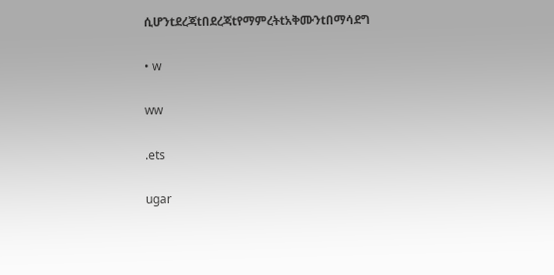ሲሆንtደረጃtበደረጃtየማምረትtአቅሙንtበማሳደግ

• w

ww

.ets

ugar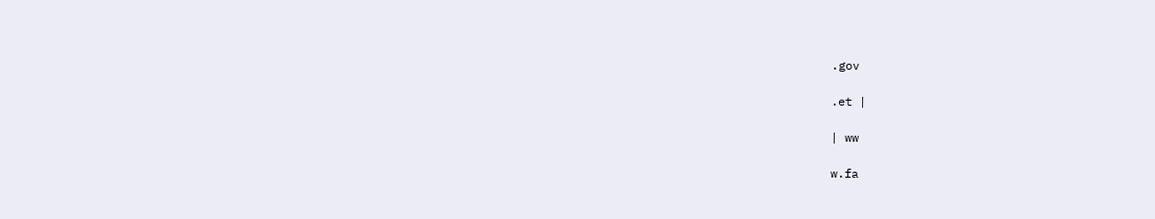.gov

.et |

| ww

w.fa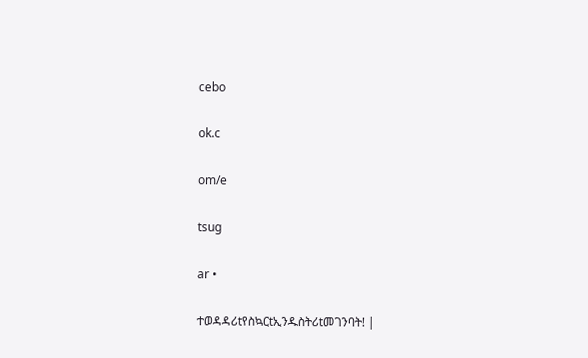cebo

ok.c

om/e

tsug

ar •

ተወዳዳሪtየስኳርtኢንዱስትሪtመገንባት! |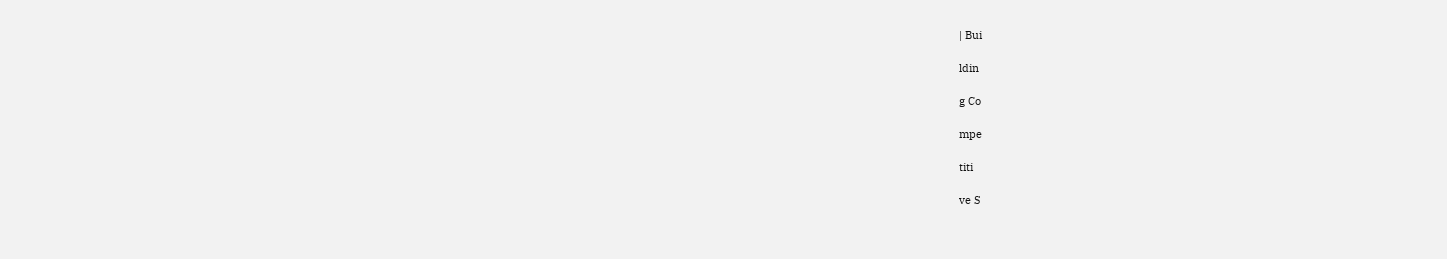| Bui

ldin

g Co

mpe

titi

ve S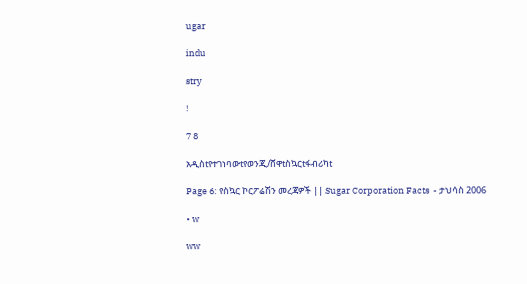ugar

indu

stry

!

7 8

አዲስtየተገነባውtየወንጂ/ሸዋtስኳርtፋብሪካt

Page 6: የስኳር ኮርፖሬሽን መረጃዎች || Sugar Corporation Facts  - ታህሳስ 2006

• w

ww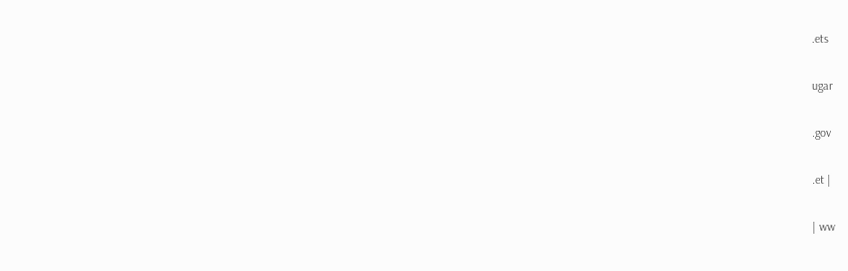.ets

ugar

.gov

.et |

| ww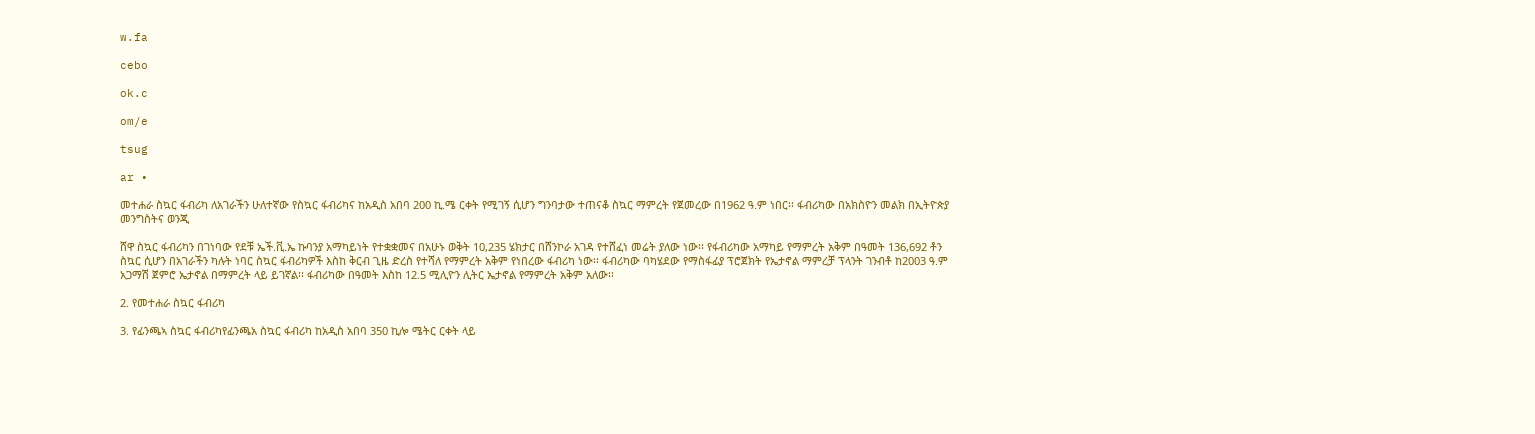w.fa

cebo

ok.c

om/e

tsug

ar •

መተሐራ ስኳር ፋብሪካ ለአገራችን ሁለተኛው የስኳር ፋብሪካና ከአዲስ አበባ 200 ኪ.ሜ ርቀት የሚገኝ ሲሆን ግንባታው ተጠናቆ ስኳር ማምረት የጀመረው በ1962 ዓ.ም ነበር፡፡ ፋብሪካው በአክስዮን መልክ በኢትዮጵያ መንግስትና ወንጂ

ሸዋ ስኳር ፋብሪካን በገነባው የደቹ ኤች.ቪ.ኤ ኩባንያ አማካይነት የተቋቋመና በአሁኑ ወቅት 10,235 ሄክታር በሸንኮራ አገዳ የተሸፈነ መሬት ያለው ነው፡፡ የፋብሪካው አማካይ የማምረት አቅም በዓመት 136,692 ቶን ስኳር ሲሆን በአገራችን ካሉት ነባር ስኳር ፋብሪካዎች እስከ ቅርብ ጊዜ ድረስ የተሻለ የማምረት አቅም የነበረው ፋብሪካ ነው፡፡ ፋብሪካው ባካሄደው የማስፋፊያ ፕሮጀክት የኤታኖል ማምረቻ ፕላንት ገንብቶ ከ2003 ዓ.ም አጋማሽ ጀምሮ ኤታኖል በማምረት ላይ ይገኛል፡፡ ፋብሪካው በዓመት እስከ 12.5 ሚሊዮን ሊትር ኤታኖል የማምረት አቅም አለው፡፡

2. የመተሐራ ስኳር ፋብሪካ

3. የፊንጫኣ ስኳር ፋብሪካየፊንጫአ ስኳር ፋብሪካ ከአዲስ አበባ 350 ኪሎ ሜትር ርቀት ላይ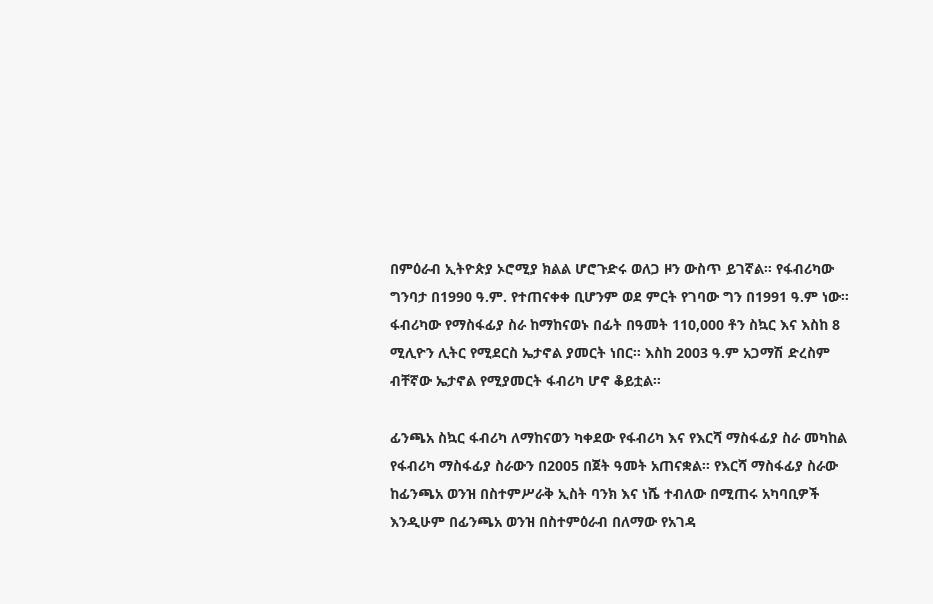በምዕራብ ኢትዮጵያ ኦሮሚያ ክልል ሆሮጉድሩ ወለጋ ዞን ውስጥ ይገኛል፡፡ የፋብሪካው ግንባታ በ1990 ዓ.ም. የተጠናቀቀ ቢሆንም ወደ ምርት የገባው ግን በ1991 ዓ.ም ነው፡፡ ፋብሪካው የማስፋፊያ ስራ ከማከናወኑ በፊት በዓመት 110,000 ቶን ስኳር እና እስከ 8 ሚሊዮን ሊትር የሚደርስ ኤታኖል ያመርት ነበር፡፡ እስከ 2003 ዓ.ም አጋማሽ ድረስም ብቸኛው ኤታኖል የሚያመርት ፋብሪካ ሆኖ ቆይቷል፡፡

ፊንጫአ ስኳር ፋብሪካ ለማከናወን ካቀደው የፋብሪካ እና የእርሻ ማስፋፊያ ስራ መካከል የፋብሪካ ማስፋፊያ ስራውን በ2005 በጀት ዓመት አጠናቋል፡፡ የእርሻ ማስፋፊያ ስራው ከፊንጫአ ወንዝ በስተምሥራቅ ኢስት ባንክ እና ነሼ ተብለው በሚጠሩ አካባቢዎች እንዲሁም በፊንጫአ ወንዝ በስተምዕራብ በለማው የአገዳ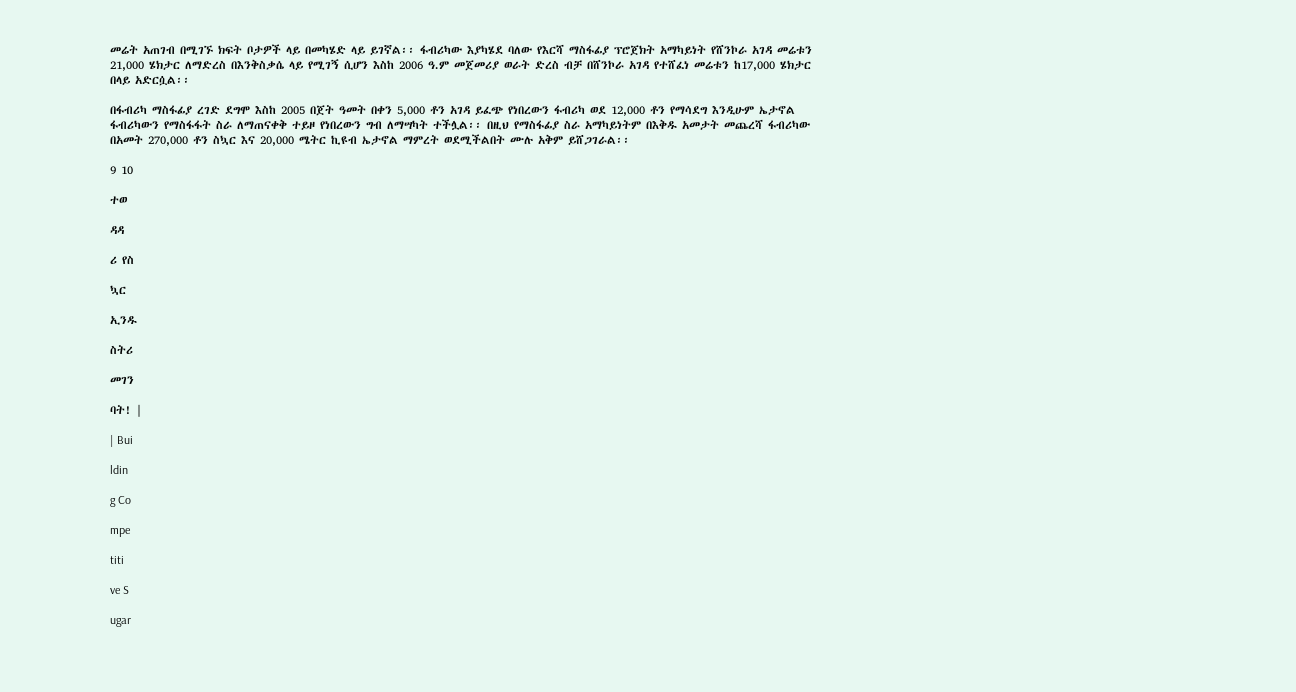መሬት አጠገብ በሚገኙ ክፍት ቦታዎች ላይ በመካሄድ ላይ ይገኛል፡፡ ፋብሪካው እያካሄደ ባለው የእርሻ ማስፋፊያ ፕሮጀክት አማካይነት የሸንኮራ አገዳ መሬቱን 21,000 ሄክታር ለማድረስ በእንቅስቃሴ ላይ የሚገኝ ሲሆን እስከ 2006 ዓ.ም መጀመሪያ ወራት ድረስ ብቻ በሸንኮራ አገዳ የተሸፈነ መሬቱን ከ17,000 ሄክታር በላይ አድርሷል፡፡

በፋብሪካ ማስፋፊያ ረገድ ደግሞ እስከ 2005 በጀት ዓመት በቀን 5,000 ቶን አገዳ ይፈጭ የነበረውን ፋብሪካ ወደ 12,000 ቶን የማሳደግ እንዲሁም ኤታኖል ፋብሪካውን የማስፋፋት ስራ ለማጠናቀቅ ተይዞ የነበረውን ግብ ለማሣካት ተችሏል፡፡ በዚህ የማስፋፊያ ስራ አማካይነትም በእቅዱ አመታት መጨረሻ ፋብሪካው በአመት 270,000 ቶን ስኳር እና 20,000 ሜትር ኪዩብ ኤታኖል ማምረት ወደሚችልበት ሙሉ አቅም ይሸጋገራል፡፡

9 10

ተወ

ዳዳ

ሪ የስ

ኳር

ኢንዱ

ስትሪ

መገን

ባት! |

| Bui

ldin

g Co

mpe

titi

ve S

ugar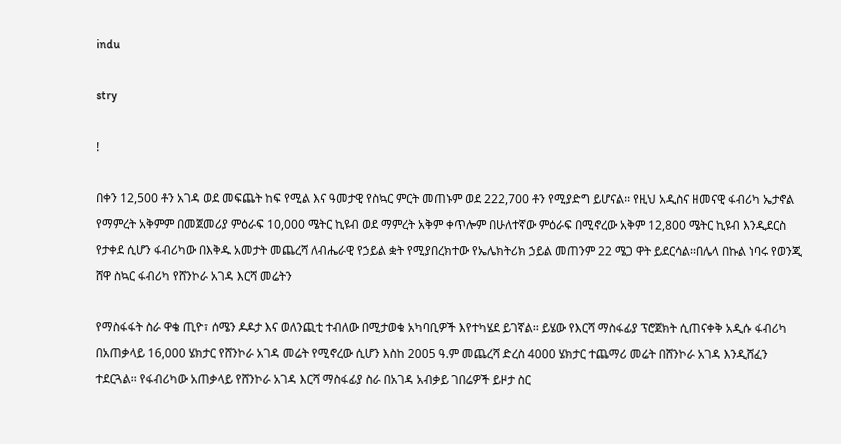indu

stry

!

በቀን 12,500 ቶን አገዳ ወደ መፍጨት ከፍ የሚል እና ዓመታዊ የስኳር ምርት መጠኑም ወደ 222,700 ቶን የሚያድግ ይሆናል፡፡ የዚህ አዲስና ዘመናዊ ፋብሪካ ኤታኖል የማምረት አቅምም በመጀመሪያ ምዕራፍ 10,000 ሜትር ኪዩብ ወደ ማምረት አቅም ቀጥሎም በሁለተኛው ምዕራፍ በሚኖረው አቅም 12,800 ሜትር ኪዩብ እንዲደርስ የታቀደ ሲሆን ፋብሪካው በእቅዱ አመታት መጨረሻ ለብሔራዊ የኃይል ቋት የሚያበረክተው የኤሌክትሪክ ኃይል መጠንም 22 ሜጋ ዋት ይደርሳል፡፡በሌላ በኩል ነባሩ የወንጂ ሸዋ ስኳር ፋብሪካ የሸንኮራ አገዳ እርሻ መሬትን

የማስፋፋት ስራ ዋቄ ጢዮ፣ ሰሜን ዶዶታ እና ወለንጪቲ ተብለው በሚታወቁ አካባቢዎች እየተካሄደ ይገኛል፡፡ ይሄው የእርሻ ማስፋፊያ ፕሮጀክት ሲጠናቀቅ አዲሱ ፋብሪካ በአጠቃላይ 16,000 ሄክታር የሸንኮራ አገዳ መሬት የሚኖረው ሲሆን እስከ 2005 ዓ.ም መጨረሻ ድረስ 4000 ሄክታር ተጨማሪ መሬት በሸንኮራ አገዳ እንዲሸፈን ተደርጓል፡፡ የፋብሪካው አጠቃላይ የሸንኮራ አገዳ እርሻ ማስፋፊያ ስራ በአገዳ አብቃይ ገበሬዎች ይዞታ ስር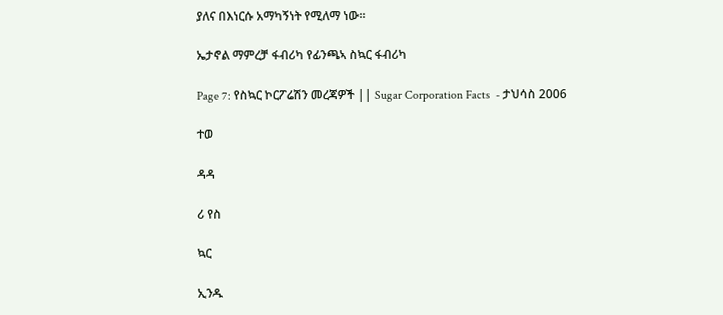ያለና በእነርሱ አማካኝነት የሚለማ ነው፡፡

ኤታኖል ማምረቻ ፋብሪካ የፊንጫኣ ስኳር ፋብሪካ

Page 7: የስኳር ኮርፖሬሽን መረጃዎች || Sugar Corporation Facts  - ታህሳስ 2006

ተወ

ዳዳ

ሪ የስ

ኳር

ኢንዱ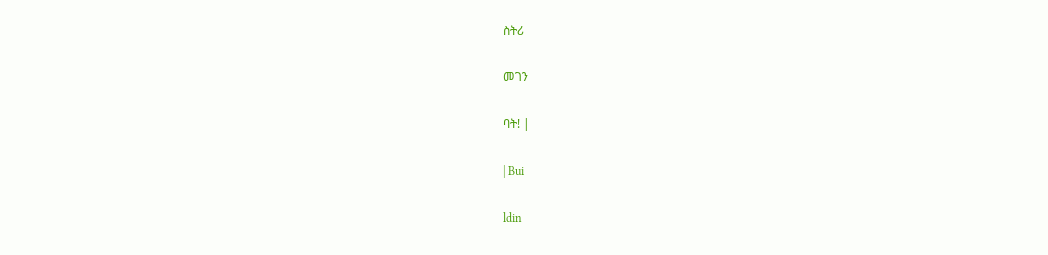ስትሪ

መገን

ባት! |

| Bui

ldin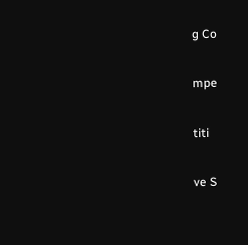g Co

mpe

titi

ve S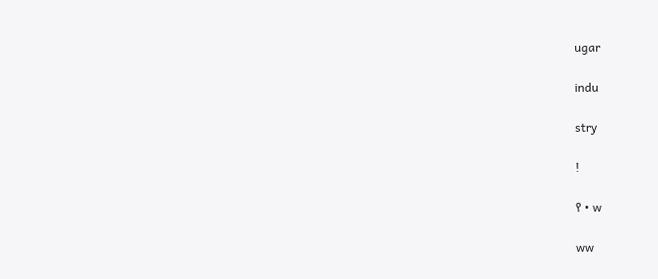ugar

indu

stry

!

የ • w

ww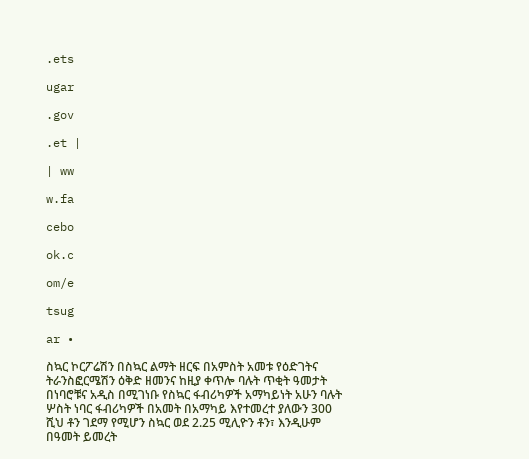.ets

ugar

.gov

.et |

| ww

w.fa

cebo

ok.c

om/e

tsug

ar •

ስኳር ኮርፖሬሽን በስኳር ልማት ዘርፍ በአምስት አመቱ የዕድገትና ትራንስፎርሜሽን ዕቅድ ዘመንና ከዚያ ቀጥሎ ባሉት ጥቂት ዓመታት በነባሮቹና አዲስ በሚገነቡ የስኳር ፋብሪካዎች አማካይነት አሁን ባሉት ሦስት ነባር ፋብሪካዎች በአመት በአማካይ እየተመረተ ያለውን 300 ሺህ ቶን ገደማ የሚሆን ስኳር ወደ 2.25 ሚሊዮን ቶን፣ እንዲሁም በዓመት ይመረት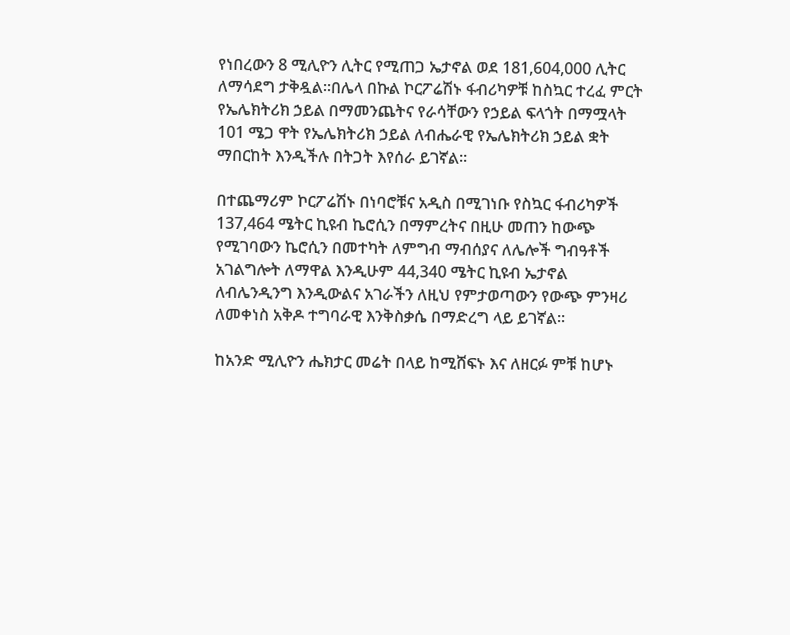የነበረውን 8 ሚሊዮን ሊትር የሚጠጋ ኤታኖል ወደ 181,604,000 ሊትር ለማሳደግ ታቅዷል፡፡በሌላ በኩል ኮርፖሬሽኑ ፋብሪካዎቹ ከስኳር ተረፈ ምርት የኤሌክትሪክ ኃይል በማመንጨትና የራሳቸውን የኃይል ፍላጎት በማሟላት 101 ሜጋ ዋት የኤሌክትሪክ ኃይል ለብሔራዊ የኤሌክትሪክ ኃይል ቋት ማበርከት እንዲችሉ በትጋት እየሰራ ይገኛል፡፡

በተጨማሪም ኮርፖሬሽኑ በነባሮቹና አዲስ በሚገነቡ የስኳር ፋብሪካዎች 137,464 ሜትር ኪዩብ ኬሮሲን በማምረትና በዚሁ መጠን ከውጭ የሚገባውን ኬሮሲን በመተካት ለምግብ ማብሰያና ለሌሎች ግብዓቶች አገልግሎት ለማዋል እንዲሁም 44,340 ሜትር ኪዩብ ኤታኖል ለብሌንዲንግ እንዲውልና አገራችን ለዚህ የምታወጣውን የውጭ ምንዛሪ ለመቀነስ አቅዶ ተግባራዊ እንቅስቃሴ በማድረግ ላይ ይገኛል፡፡

ከአንድ ሚሊዮን ሔክታር መሬት በላይ ከሚሸፍኑ እና ለዘርፉ ምቹ ከሆኑ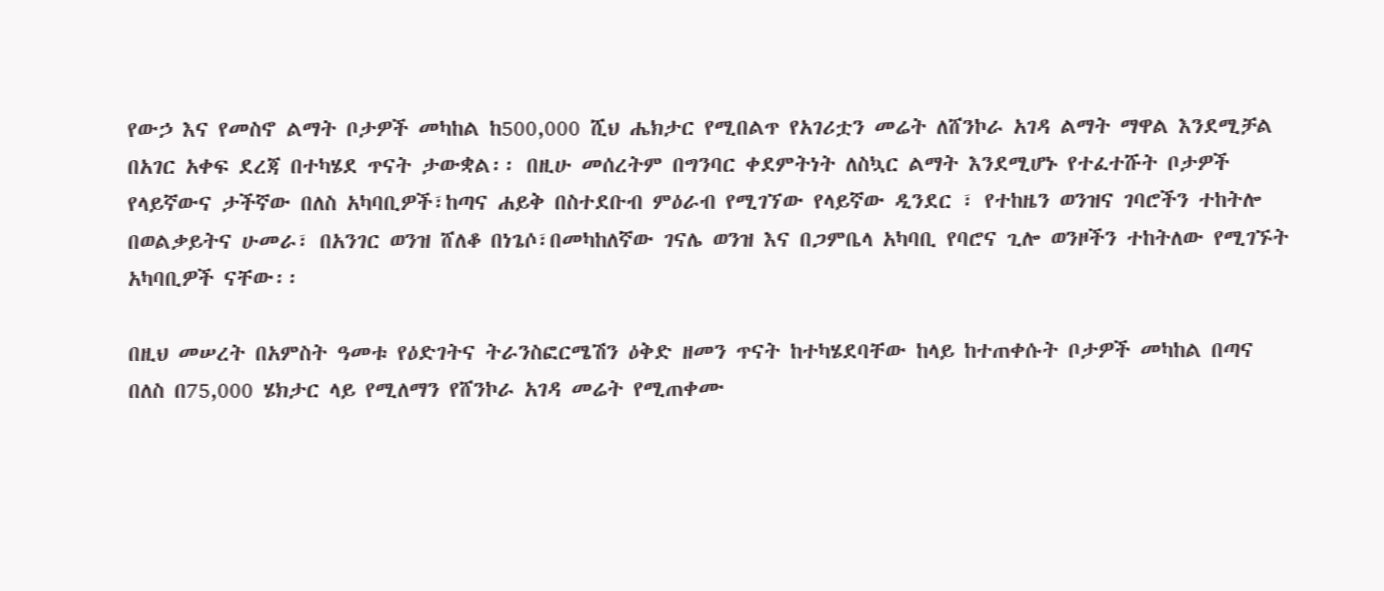የውኃ እና የመስኖ ልማት ቦታዎች መካከል ከ500,000 ሺህ ሔክታር የሚበልጥ የአገሪቷን መሬት ለሸንኮራ አገዳ ልማት ማዋል እንደሚቻል በአገር አቀፍ ደረጃ በተካሄደ ጥናት ታውቋል፡፡ በዚሁ መሰረትም በግንባር ቀደምትነት ለስኳር ልማት እንደሚሆኑ የተፈተሹት ቦታዎች የላይኛውና ታችኛው በለስ አካባቢዎች፣ከጣና ሐይቅ በስተደቡብ ምዕራብ የሚገኘው የላይኛው ዲንደር ፣ የተከዜን ወንዝና ገባሮችን ተከትሎ በወልቃይትና ሁመራ፣ በአንገር ወንዝ ሸለቆ በነጌሶ፣በመካከለኛው ገናሌ ወንዝ እና በጋምቤላ አካባቢ የባሮና ጊሎ ወንዞችን ተከትለው የሚገኙት አካባቢዎች ናቸው፡፡

በዚህ መሠረት በአምስት ዓመቱ የዕድገትና ትራንስፎርሜሽን ዕቅድ ዘመን ጥናት ከተካሄደባቸው ከላይ ከተጠቀሱት ቦታዎች መካከል በጣና በለስ በ75,000 ሄክታር ላይ የሚለማን የሸንኮራ አገዳ መሬት የሚጠቀሙ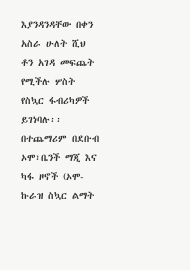እያንዳንዳቸው በቀን አስራ ሁለት ሺህ ቶን አገዳ መፍጨት የሚችሉ ሦስት የስኳር ፋብሪካዎች ይገነባሉ፡፡ በተጨማሪም በደቡብ ኦሞ፣ቤንች ማጂ እና ካፋ ዞኖች (ኦሞ-ኩራዝ ስኳር ልማት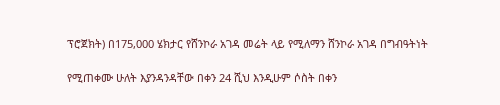ፕሮጀክት) በ175,000 ሄክታር የሸንኮራ አገዳ መሬት ላይ የሚለማን ሸንኮራ አገዳ በግብዓትነት

የሚጠቀሙ ሁለት እያንዳንዳቸው በቀን 24 ሺህ እንዲሁም ሶስት በቀን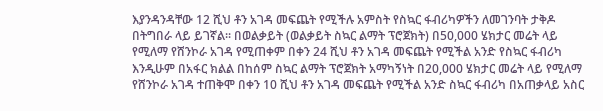እያንዳንዳቸው 12 ሺህ ቶን አገዳ መፍጨት የሚችሉ አምስት የስኳር ፋብሪካዎችን ለመገንባት ታቅዶ በትግበራ ላይ ይገኛል፡፡ በወልቃይት (ወልቃይት ስኳር ልማት ፕሮጀክት) በ50,000 ሄክታር መሬት ላይ የሚለማ የሸንኮራ አገዳ የሚጠቀም በቀን 24 ሺህ ቶን አገዳ መፍጨት የሚችል አንድ የስኳር ፋብሪካ እንዲሁም በአፋር ክልል በከሰም ስኳር ልማት ፕሮጀክት አማካኝነት በ20,000 ሄክታር መሬት ላይ የሚለማ የሸንኮራ አገዳ ተጠቅሞ በቀን 10 ሺህ ቶን አገዳ መፍጨት የሚችል አንድ ስኳር ፋብሪካ በአጠቃላይ አስር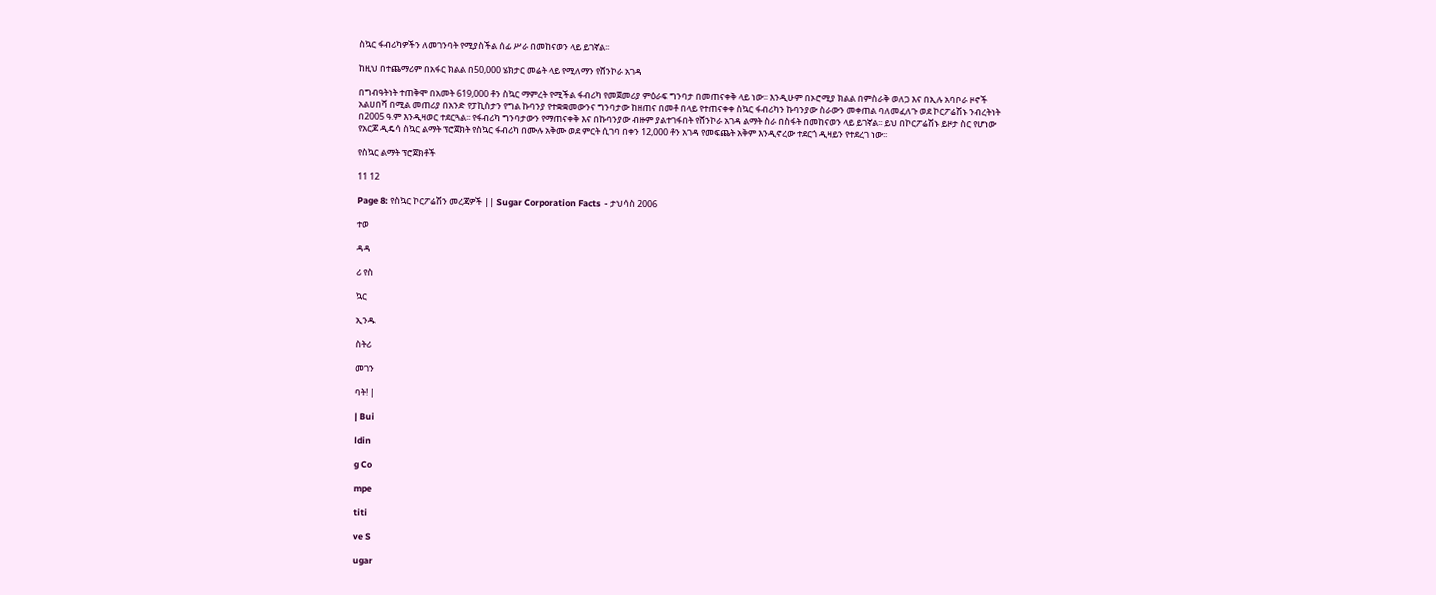ስኳር ፋብሪካዎችን ለመገንባት የሚያስችል ሰፊ ሥራ በመከናወን ላይ ይገኛል፡፡

ከዚህ በተጨማሪም በአፋር ክልል በ50,000 ሄክታር መሬት ላይ የሚለማን የሸንኮራ አገዳ

በግብዓትነት ተጠቅሞ በአመት 619,000 ቶን ስኳር ማምረት የሚችል ፋብሪካ የመጀመሪያ ምዕራፍ ግንባታ በመጠናቀቅ ላይ ነው፡፡ እንዲሁም በኦሮሚያ ክልል በምስራቅ ወለጋ እና በኢሉ አባቦራ ዞኖች አልሀበሻ በሚል መጠሪያ በአንድ የፓኪስታን የግል ኩባንያ የተቋቋመውንና ግንባታው ከዘጠና በመቶ በላይ የተጠናቀቀ ስኳር ፋብሪካን ኩባንያው ስራውን መቀጠል ባለመፈለጉ ወደ ኮርፖሬሽኑ ንብረትነት በ2005 ዓ.ም እንዲዛወር ተደርጓል፡፡ የፋብሪካ ግንባታውን የማጠናቀቅ እና በኩባንያው ብዙም ያልተገፋበት የሸንኮራ አገዳ ልማት ስራ በስፋት በመከናወን ላይ ይገኛል፡፡ ይህ በኮርፖሬሽኑ ይዞታ ስር የሆነው የአርጆ ዲዴሳ ስኳር ልማት ፕሮጀክት የስኳር ፋብሪካ በሙሉ አቅሙ ወደ ምርት ሲገባ በቀን 12,000 ቶን አገዳ የመፍጨት አቅም እንዲኖረው ተደርጎ ዲዛይን የተደረገ ነው፡፡

የስኳር ልማት ፕሮጀክቶች

11 12

Page 8: የስኳር ኮርፖሬሽን መረጃዎች || Sugar Corporation Facts  - ታህሳስ 2006

ተወ

ዳዳ

ሪ የስ

ኳር

ኢንዱ

ስትሪ

መገን

ባት! |

| Bui

ldin

g Co

mpe

titi

ve S

ugar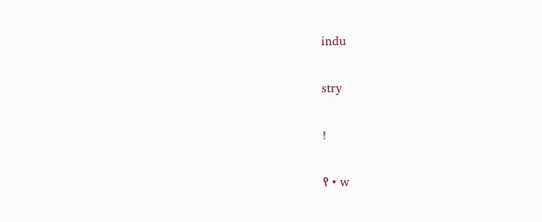indu

stry

!

የ • w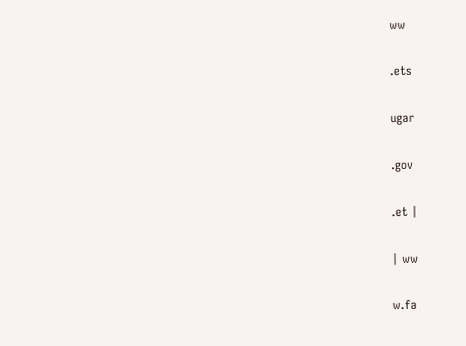ww

.ets

ugar

.gov

.et |

| ww

w.fa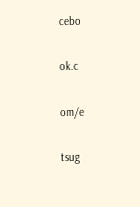cebo

ok.c

om/e

tsug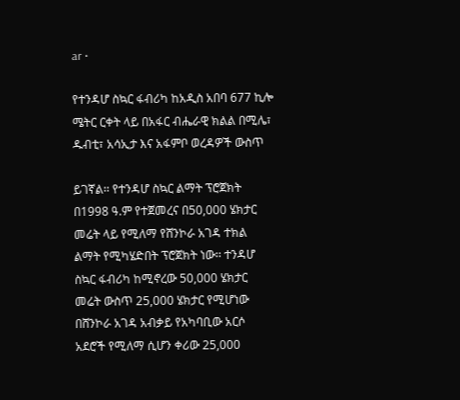ar •

የተንዳሆ ስኳር ፋብሪካ ከአዲስ አበባ 677 ኪሎ ሜትር ርቀት ላይ በአፋር ብሔራዊ ክልል በሚሌ፣ ዱብቲ፣ አሳኢታ እና አፋምቦ ወረዳዎች ውስጥ

ይገኛል፡፡ የተንዳሆ ስኳር ልማት ፕሮጀክት በ1998 ዓ.ም የተጀመረና በ50,000 ሄክታር መሬት ላይ የሚለማ የሸንኮራ አገዳ ተክል ልማት የሚካሄድበት ፕሮጀክት ነው፡፡ ተንዳሆ ስኳር ፋብሪካ ከሚኖረው 50,000 ሄክታር መሬት ውስጥ 25,000 ሄክታር የሚሆነው በሸንኮራ አገዳ አብቃይ የአካባቢው አርሶ አደሮች የሚለማ ሲሆን ቀሪው 25,000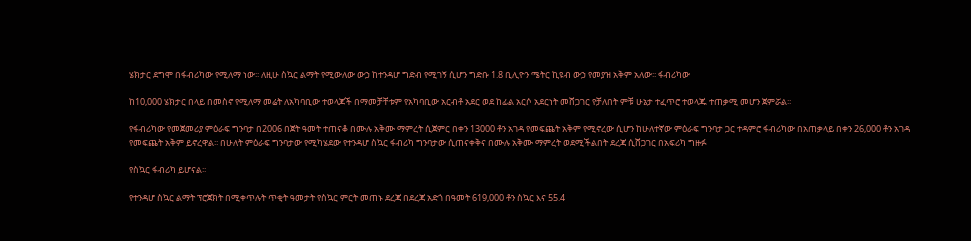ሄክታር ደግሞ በፋብሪካው የሚለማ ነው፡፡ ለዚሁ ስኳር ልማት የሚውለው ውኃ ከተንዳሆ ግድብ የሚገኝ ሲሆን ግድቡ 1.8 ቢሊዮን ሜትር ኪዩብ ውኃ የመያዝ አቅም አለው፡፡ ፋብሪካው

ከ10,000 ሄክታር በላይ በመስኖ የሚለማ መሬት ለአካባቢው ተወላጆች በማመቻቸቱም የአካባቢው አርብቶ አደር ወደ ከፊል አርሶ አደርነት መሸጋገር የቻለበት ምቹ ሁኔታ ተፈጥሮ ተወላጁ ተጠቃሚ መሆን ጀምሯል፡፡

የፋብሪካው የመጀመሪያ ምዕራፍ ግንባታ በ2006 በጀት ዓመት ተጠናቆ በሙሉ አቅሙ ማምረት ሲጀምር በቀን 13000 ቶን አገዳ የመፍጨት አቅም የሚኖረው ሲሆን ከሁለተኛው ምዕራፍ ግንባታ ጋር ተዳምሮ ፋብሪካው በአጠቃላይ በቀን 26,000 ቶን አገዳ የመፍጨት አቅም ይኖረዋል፡፡ በሁለት ምዕራፍ ግንባታው የሚካሄደው የተንዳሆ ስኳር ፋብሪካ ግንባታው ሲጠናቀቅና በሙሉ አቅሙ ማምረት ወደሚችልበት ደረጃ ሲሸጋገር በአፍሪካ ግዙፉ

የስኳር ፋብሪካ ይሆናል፡፡

የተንዳሆ ስኳር ልማት ፕሮጀክት በሚቀጥሉት ጥቂት ዓመታት የስኳር ምርት መጠኑ ደረጃ በደረጃ አድጎ በዓመት 619,000 ቶን ስኳር እና 55.4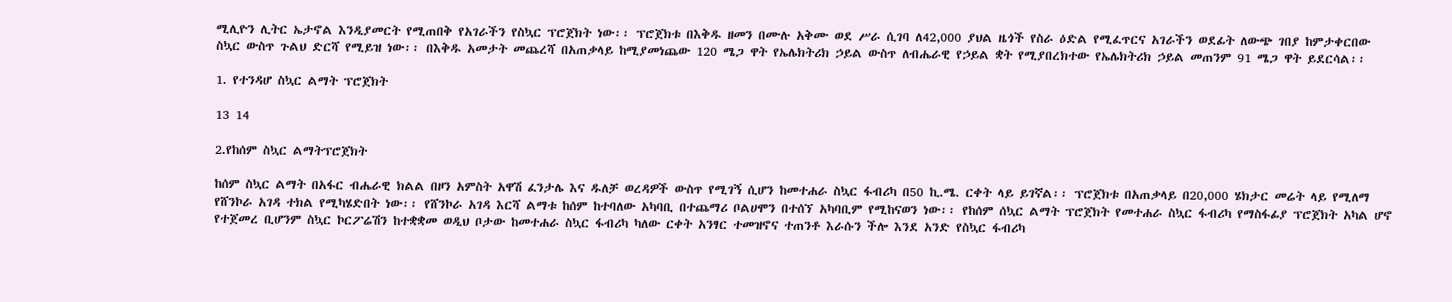ሚሊዮን ሊትር ኤታኖል እንዲያመርት የሚጠበቅ የአገራችን የስኳር ፕሮጀክት ነው፡፡ ፕሮጀክቱ በእቅዱ ዘመን በሙሉ አቅሙ ወደ ሥራ ሲገባ ለ42,000 ያህል ዜጎች የስራ ዕድል የሚፈጥርና አገራችን ወደፊት ለውጭ ገበያ ከምታቀርበው ስኳር ውስጥ ጉልህ ድርሻ የሚይዝ ነው፡፡ በእቅዱ አመታት መጨረሻ በአጠቃላይ ከሚያመነጨው 120 ሜጋ ዋት የኤሌክትሪክ ኃይል ውስጥ ለብሔራዊ የኃይል ቋት የሚያበረክተው የኤሌክትሪክ ኃይል መጠንም 91 ሜጋ ዋት ይደርሳል፡፡

1. የተንዳሆ ስኳር ልማት ፕሮጀክት

13 14

2.የከሰም ስኳር ልማትፕሮጀክት

ከሰም ስኳር ልማት በአፋር ብሔራዊ ክልል በዞን አምስት አዋሽ ፈንታሌ እና ዱለቻ ወረዳዎች ውስጥ የሚገኝ ሲሆን ከመተሐራ ስኳር ፋብሪካ በ50 ኪ.ሜ. ርቀት ላይ ይገኛል፡፡ ፕሮጀክቱ በአጠቃላይ በ20,000 ሄክታር መሬት ላይ የሚለማ የሸንኮራ አገዳ ተክል የሚካሄድበት ነው፡፡ የሸንኮራ አገዳ እርሻ ልማቱ ከሰም ከተባለው አካባቢ በተጨማሪ ቦልሀሞን በተሰኘ አካባቢም የሚከናወን ነው፡፡ የከሰም ሰኳር ልማት ፕሮጀክት የመተሐራ ስኳር ፋብሪካ የማስፋፊያ ፕሮጀክት አካል ሆኖ የተጀመረ ቢሆንም ስኳር ኮርፖሬሽን ከተቋቋመ ወዲህ ቦታው ከመተሐራ ስኳር ፋብሪካ ካለው ርቀት አንፃር ተመዝኖና ተጠንቶ እራሱን ችሎ እንደ አንድ የስኳር ፋብሪካ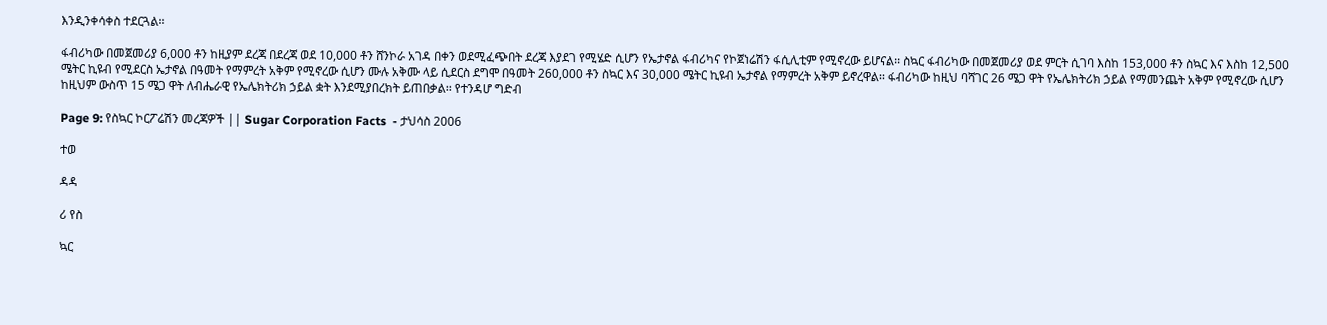እንዲንቀሳቀስ ተደርጓል፡፡

ፋብሪካው በመጀመሪያ 6,000 ቶን ከዚያም ደረጃ በደረጃ ወደ 10,000 ቶን ሸንኮራ አገዳ በቀን ወደሚፈጭበት ደረጃ እያደገ የሚሄድ ሲሆን የኤታኖል ፋብሪካና የኮጀነሬሽን ፋሲሊቲም የሚኖረው ይሆናል፡፡ ስኳር ፋብሪካው በመጀመሪያ ወደ ምርት ሲገባ እስከ 153,000 ቶን ስኳር እና እስከ 12,500 ሜትር ኪዩብ የሚደርስ ኤታኖል በዓመት የማምረት አቅም የሚኖረው ሲሆን ሙሉ አቅሙ ላይ ሲደርስ ደግሞ በዓመት 260,000 ቶን ስኳር እና 30,000 ሜትር ኪዩብ ኤታኖል የማምረት አቅም ይኖረዋል፡፡ ፋብሪካው ከዚህ ባሻገር 26 ሜጋ ዋት የኤሌክትሪክ ኃይል የማመንጨት አቅም የሚኖረው ሲሆን ከዚህም ውስጥ 15 ሜጋ ዋት ለብሔራዊ የኤሌክትሪክ ኃይል ቋት እንደሚያበረክት ይጠበቃል፡፡ የተንዳሆ ግድብ

Page 9: የስኳር ኮርፖሬሽን መረጃዎች || Sugar Corporation Facts  - ታህሳስ 2006

ተወ

ዳዳ

ሪ የስ

ኳር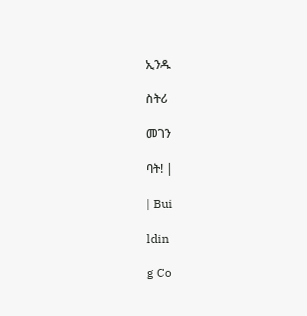ኢንዱ

ስትሪ

መገን

ባት! |

| Bui

ldin

g Co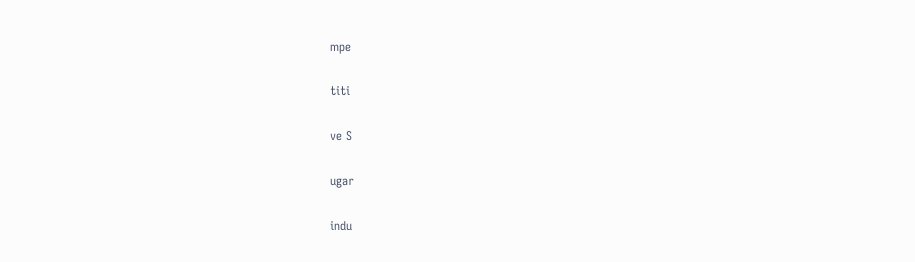mpe

titi

ve S

ugar

indu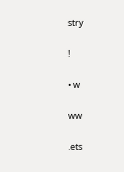stry

!

• w

ww

.ets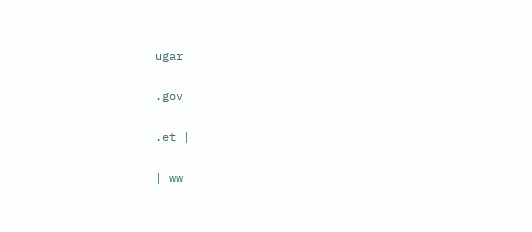ugar

.gov

.et |

| ww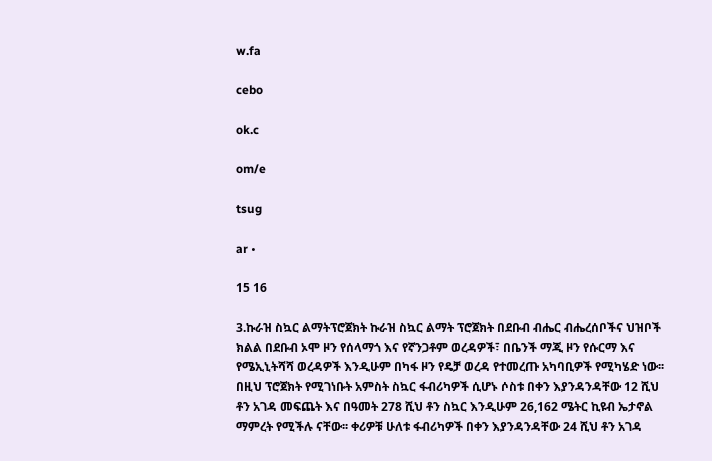w.fa

cebo

ok.c

om/e

tsug

ar •

15 16

3.ኩራዝ ስኳር ልማትፕሮጀክት ኩራዝ ስኳር ልማት ፕሮጀክት በደቡብ ብሔር ብሔረሰቦችና ህዝቦች ክልል በደቡብ ኦሞ ዞን የሰላማጎ እና የኛንጋቶም ወረዳዎች፣ በቤንች ማጂ ዞን የሱርማ እና የሜኢኒትሻሻ ወረዳዎች እንዲሁም በካፋ ዞን የዴቻ ወረዳ የተመረጡ አካባቢዎች የሚካሄድ ነው፡፡ በዚህ ፕሮጀክት የሚገነቡት አምስት ስኳር ፋብሪካዎች ሲሆኑ ሶስቱ በቀን እያንዳንዳቸው 12 ሺህ ቶን አገዳ መፍጨት እና በዓመት 278 ሺህ ቶን ስኳር እንዲሁም 26,162 ሜትር ኪዩብ ኤታኖል ማምረት የሚችሉ ናቸው፡፡ ቀሪዎቹ ሁለቱ ፋብሪካዎች በቀን እያንዳንዳቸው 24 ሺህ ቶን አገዳ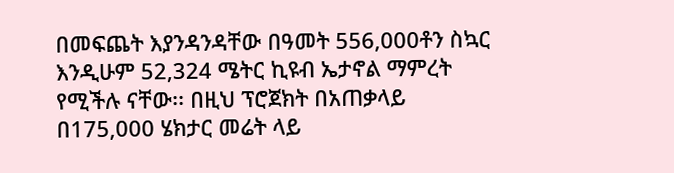በመፍጨት እያንዳንዳቸው በዓመት 556,000ቶን ስኳር እንዲሁም 52,324 ሜትር ኪዩብ ኤታኖል ማምረት የሚችሉ ናቸው፡፡ በዚህ ፕሮጀክት በአጠቃላይ በ175,000 ሄክታር መሬት ላይ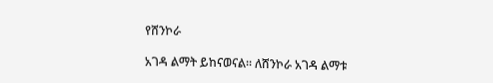የሸንኮራ

አገዳ ልማት ይከናወናል፡፡ ለሸንኮራ አገዳ ልማቱ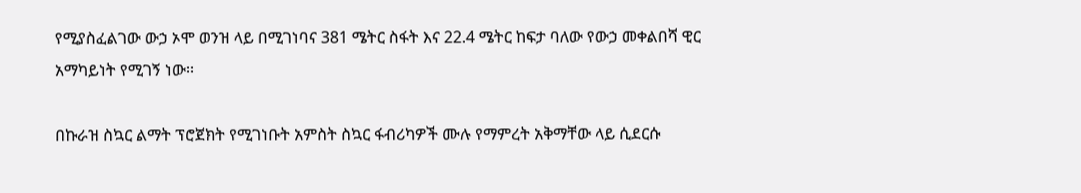የሚያስፈልገው ውኃ ኦሞ ወንዝ ላይ በሚገነባና 381 ሜትር ስፋት እና 22.4 ሜትር ከፍታ ባለው የውኃ መቀልበሻ ዊር አማካይነት የሚገኝ ነው፡፡

በኩራዝ ስኳር ልማት ፕሮጀክት የሚገነቡት አምስት ስኳር ፋብሪካዎች ሙሉ የማምረት አቅማቸው ላይ ሲደርሱ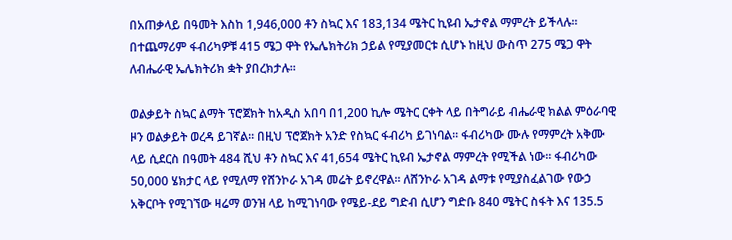በአጠቃላይ በዓመት እስከ 1,946,000 ቶን ስኳር እና 183,134 ሜትር ኪዩብ ኤታኖል ማምረት ይችላሉ፡፡ በተጨማሪም ፋብሪካዎቹ 415 ሜጋ ዋት የኤሌክትሪክ ኃይል የሚያመርቱ ሲሆኑ ከዚህ ውስጥ 275 ሜጋ ዋት ለብሔራዊ ኤሌክትሪክ ቋት ያበረክታሉ፡፡

ወልቃይት ስኳር ልማት ፕሮጀክት ከአዲስ አበባ በ1,200 ኪሎ ሜትር ርቀት ላይ በትግራይ ብሔራዊ ክልል ምዕራባዊ ዞን ወልቃይት ወረዳ ይገኛል፡፡ በዚህ ፕሮጀክት አንድ የስኳር ፋብሪካ ይገነባል፡፡ ፋብሪካው ሙሉ የማምረት አቅሙ ላይ ሲደርስ በዓመት 484 ሺህ ቶን ስኳር እና 41,654 ሜትር ኪዩብ ኤታኖል ማምረት የሚችል ነው፡፡ ፋብሪካው 50,000 ሄክታር ላይ የሚለማ የሸንኮራ አገዳ መሬት ይኖረዋል፡፡ ለሸንኮራ አገዳ ልማቱ የሚያስፈልገው የውኃ አቅርቦት የሚገኘው ዛሬማ ወንዝ ላይ ከሚገነባው የሜይ-ደይ ግድብ ሲሆን ግድቡ 840 ሜትር ስፋት እና 135.5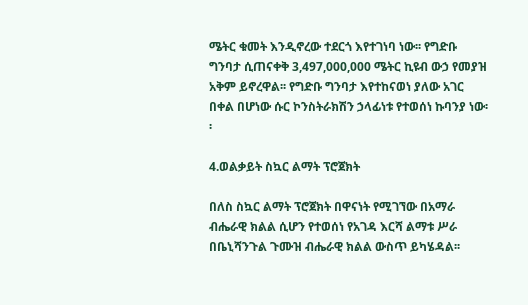ሜትር ቁመት እንዲኖረው ተደርጎ እየተገነባ ነው፡፡ የግድቡ ግንባታ ሲጠናቀቅ 3,497,000,000 ሜትር ኪዩብ ውኃ የመያዝ አቅም ይኖረዋል፡፡ የግድቡ ግንባታ እየተከናወነ ያለው አገር በቀል በሆነው ሱር ኮንስትራክሽን ኃላፊነቱ የተወሰነ ኩባንያ ነው፡፡

4.ወልቃይት ስኳር ልማት ፕሮጀክት

በለስ ስኳር ልማት ፕሮጀክት በዋናነት የሚገኘው በአማራ ብሔራዊ ክልል ሲሆን የተወሰነ የአገዳ እርሻ ልማቱ ሥራ በቤኒሻንጉል ጉሙዝ ብሔራዊ ክልል ውስጥ ይካሄዳል፡፡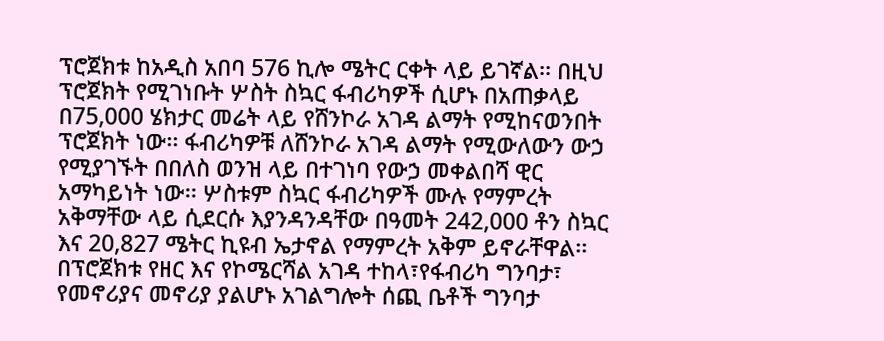ፕሮጀክቱ ከአዲስ አበባ 576 ኪሎ ሜትር ርቀት ላይ ይገኛል፡፡ በዚህ ፕሮጀክት የሚገነቡት ሦስት ስኳር ፋብሪካዎች ሲሆኑ በአጠቃላይ በ75,000 ሄክታር መሬት ላይ የሸንኮራ አገዳ ልማት የሚከናወንበት ፕሮጀክት ነው፡፡ ፋብሪካዎቹ ለሸንኮራ አገዳ ልማት የሚውለውን ውኃ የሚያገኙት በበለስ ወንዝ ላይ በተገነባ የውኃ መቀልበሻ ዊር አማካይነት ነው፡፡ ሦስቱም ስኳር ፋብሪካዎች ሙሉ የማምረት አቅማቸው ላይ ሲደርሱ እያንዳንዳቸው በዓመት 242,000 ቶን ስኳር እና 20,827 ሜትር ኪዩብ ኤታኖል የማምረት አቅም ይኖራቸዋል፡፡ በፕሮጀክቱ የዘር እና የኮሜርሻል አገዳ ተከላ፣የፋብሪካ ግንባታ፣ የመኖሪያና መኖሪያ ያልሆኑ አገልግሎት ሰጪ ቤቶች ግንባታ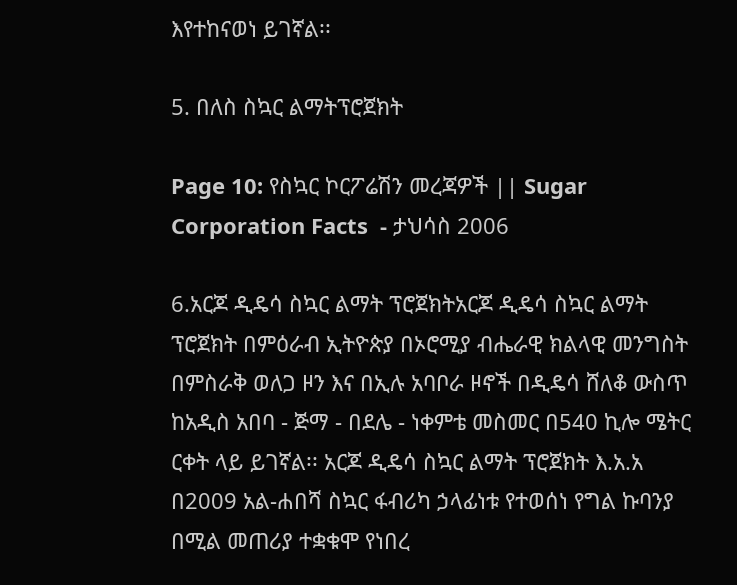እየተከናወነ ይገኛል፡፡

5. በለስ ስኳር ልማትፕሮጀክት

Page 10: የስኳር ኮርፖሬሽን መረጃዎች || Sugar Corporation Facts  - ታህሳስ 2006

6.አርጆ ዲዴሳ ስኳር ልማት ፕሮጀክትአርጆ ዲዴሳ ስኳር ልማት ፕሮጀክት በምዕራብ ኢትዮጵያ በኦሮሚያ ብሔራዊ ክልላዊ መንግስት በምስራቅ ወለጋ ዞን እና በኢሉ አባቦራ ዞኖች በዲዴሳ ሸለቆ ውስጥ ከአዲስ አበባ - ጅማ - በደሌ - ነቀምቴ መስመር በ540 ኪሎ ሜትር ርቀት ላይ ይገኛል፡፡ አርጆ ዲዴሳ ስኳር ልማት ፕሮጀክት እ.አ.አ በ2009 አል-ሐበሻ ስኳር ፋብሪካ ኃላፊነቱ የተወሰነ የግል ኩባንያ በሚል መጠሪያ ተቋቁሞ የነበረ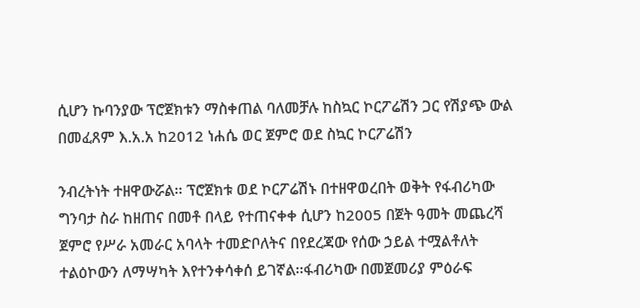ሲሆን ኩባንያው ፕሮጀክቱን ማስቀጠል ባለመቻሉ ከስኳር ኮርፖሬሽን ጋር የሽያጭ ውል በመፈጸም እ.አ.አ ከ2012 ነሐሴ ወር ጀምሮ ወደ ስኳር ኮርፖሬሽን

ንብረትነት ተዘዋውሯል፡፡ ፕሮጀክቱ ወደ ኮርፖሬሽኑ በተዘዋወረበት ወቅት የፋብሪካው ግንባታ ስራ ከዘጠና በመቶ በላይ የተጠናቀቀ ሲሆን ከ2005 በጀት ዓመት መጨረሻ ጀምሮ የሥራ አመራር አባላት ተመድቦለትና በየደረጃው የሰው ኃይል ተሟልቶለት ተልዕኮውን ለማሣካት እየተንቀሳቀሰ ይገኛል፡፡ፋብሪካው በመጀመሪያ ምዕራፍ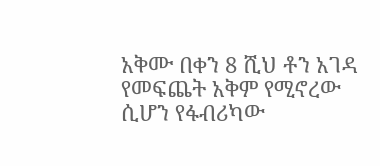አቅሙ በቀን 8 ሺህ ቶን አገዳ የመፍጨት አቅም የሚኖረው ሲሆን የፋብሪካው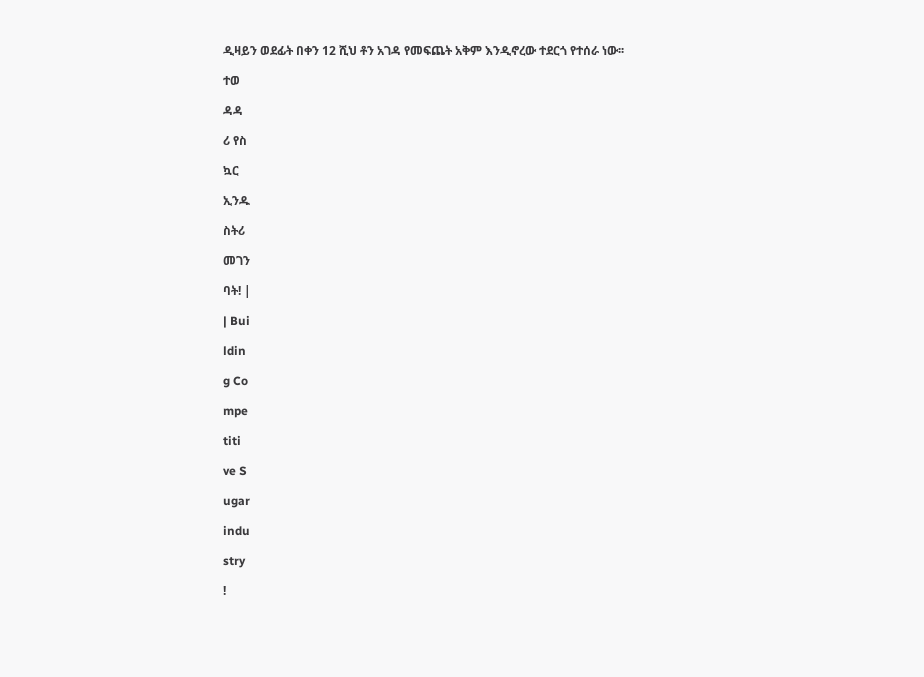ዲዛይን ወደፊት በቀን 12 ሺህ ቶን አገዳ የመፍጨት አቅም እንዲኖረው ተደርጎ የተሰራ ነው፡፡

ተወ

ዳዳ

ሪ የስ

ኳር

ኢንዱ

ስትሪ

መገን

ባት! |

| Bui

ldin

g Co

mpe

titi

ve S

ugar

indu

stry

!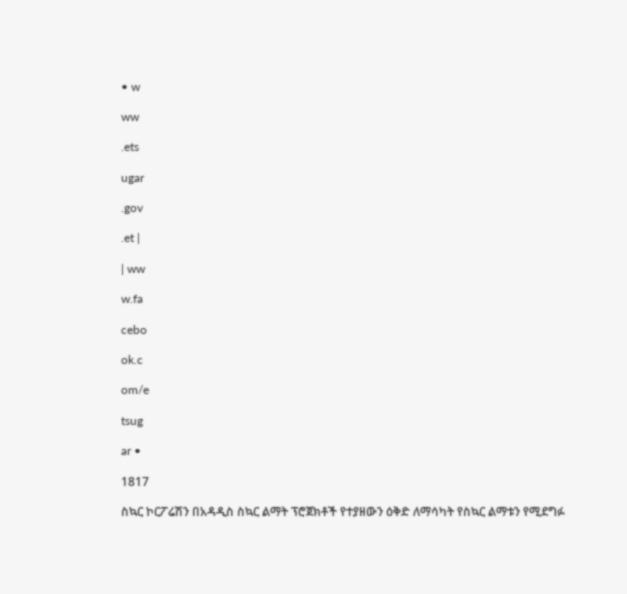• w

ww

.ets

ugar

.gov

.et |

| ww

w.fa

cebo

ok.c

om/e

tsug

ar •

1817

ስኳር ኮርፖሬሽን በአዳዲስ ስኳር ልማት ፕሮጀክቶች የተያዘውን ዕቅድ ለማሳካት የስኳር ልማቱን የሚደግፉ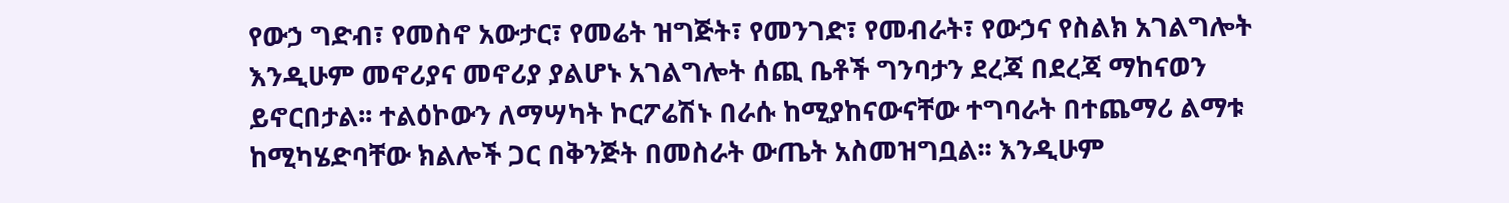የውኃ ግድብ፣ የመስኖ አውታር፣ የመሬት ዝግጅት፣ የመንገድ፣ የመብራት፣ የውኃና የስልክ አገልግሎት እንዲሁም መኖሪያና መኖሪያ ያልሆኑ አገልግሎት ሰጪ ቤቶች ግንባታን ደረጃ በደረጃ ማከናወን ይኖርበታል፡፡ ተልዕኮውን ለማሣካት ኮርፖሬሽኑ በራሱ ከሚያከናውናቸው ተግባራት በተጨማሪ ልማቱ ከሚካሄድባቸው ክልሎች ጋር በቅንጅት በመስራት ውጤት አስመዝግቧል፡፡ እንዲሁም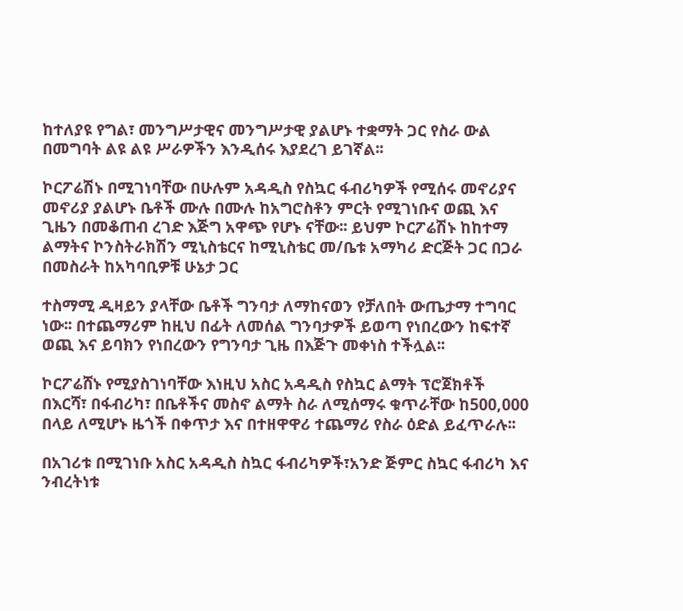ከተለያዩ የግል፣ መንግሥታዊና መንግሥታዊ ያልሆኑ ተቋማት ጋር የስራ ውል በመግባት ልዩ ልዩ ሥራዎችን እንዲሰሩ እያደረገ ይገኛል፡፡

ኮርፖሬሽኑ በሚገነባቸው በሁሉም አዳዲስ የስኳር ፋብሪካዎች የሚሰሩ መኖሪያና መኖሪያ ያልሆኑ ቤቶች ሙሉ በሙሉ ከአግሮስቶን ምርት የሚገነቡና ወጪ እና ጊዜን በመቆጠብ ረገድ እጅግ አዋጭ የሆኑ ናቸው፡፡ ይህም ኮርፖሬሽኑ ከከተማ ልማትና ኮንስትራክሽን ሚኒስቴርና ከሚኒስቴር መ/ቤቱ አማካሪ ድርጅት ጋር በጋራ በመስራት ከአካባቢዎቹ ሁኔታ ጋር

ተስማሚ ዲዛይን ያላቸው ቤቶች ግንባታ ለማከናወን የቻለበት ውጤታማ ተግባር ነው፡፡ በተጨማሪም ከዚህ በፊት ለመሰል ግንባታዎች ይወጣ የነበረውን ከፍተኛ ወጪ እና ይባክን የነበረውን የግንባታ ጊዜ በእጅጉ መቀነስ ተችሏል፡፡

ኮርፖሬሸኑ የሚያስገነባቸው እነዚህ አስር አዳዲስ የስኳር ልማት ፕሮጀክቶች በእርሻ፣ በፋብሪካ፣ በቤቶችና መስኖ ልማት ስራ ለሚሰማሩ ቁጥራቸው ከ500,000 በላይ ለሚሆኑ ዜጎች በቀጥታ እና በተዘዋዋሪ ተጨማሪ የስራ ዕድል ይፈጥራሉ፡፡

በአገሪቱ በሚገነቡ አስር አዳዲስ ስኳር ፋብሪካዎች፣አንድ ጅምር ስኳር ፋብሪካ እና ንብረትነቱ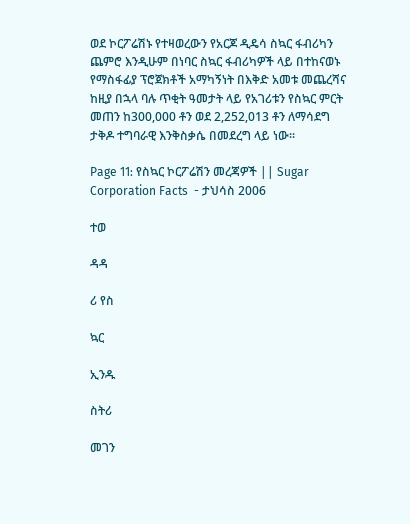ወደ ኮርፖሬሽኑ የተዛወረውን የአርጆ ዲዴሳ ስኳር ፋብሪካን ጨምሮ እንዲሁም በነባር ስኳር ፋብሪካዎች ላይ በተከናወኑ የማስፋፊያ ፕሮጀክቶች አማካኝነት በእቅድ አመቱ መጨረሻና ከዚያ በኋላ ባሉ ጥቂት ዓመታት ላይ የአገሪቱን የስኳር ምርት መጠን ከ300,000 ቶን ወደ 2,252,013 ቶን ለማሳደግ ታቅዶ ተግባራዊ እንቅስቃሴ በመደረግ ላይ ነው፡፡

Page 11: የስኳር ኮርፖሬሽን መረጃዎች || Sugar Corporation Facts  - ታህሳስ 2006

ተወ

ዳዳ

ሪ የስ

ኳር

ኢንዱ

ስትሪ

መገን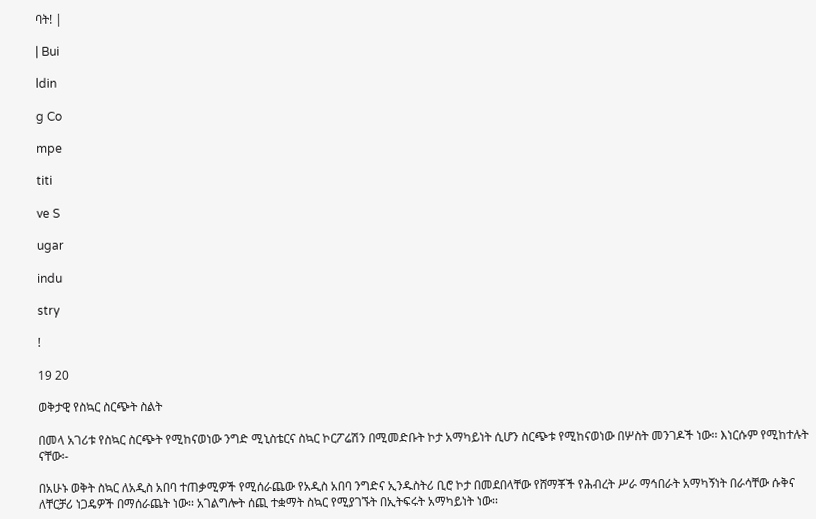ባት! |

| Bui

ldin

g Co

mpe

titi

ve S

ugar

indu

stry

!

19 20

ወቅታዊ የስኳር ስርጭት ስልት

በመላ አገሪቱ የስኳር ስርጭት የሚከናወነው ንግድ ሚኒስቴርና ስኳር ኮርፖሬሽን በሚመድቡት ኮታ አማካይነት ሲሆን ስርጭቱ የሚከናወነው በሦስት መንገዶች ነው፡፡ እነርሱም የሚከተሉት ናቸው፡-

በአሁኑ ወቅት ስኳር ለአዲስ አበባ ተጠቃሚዎች የሚሰራጨው የአዲስ አበባ ንግድና ኢንዱስትሪ ቢሮ ኮታ በመደበላቸው የሸማቾች የሕብረት ሥራ ማኅበራት አማካኝነት በራሳቸው ሱቅና ለቸርቻሪ ነጋዴዎች በማሰራጨት ነው፡፡ አገልግሎት ሰጪ ተቋማት ስኳር የሚያገኙት በኢትፍሩት አማካይነት ነው፡፡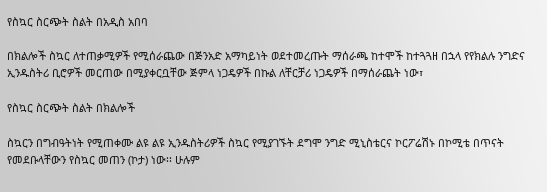የስኳር ስርጭት ስልት በአዲስ አበባ

በክልሎች ስኳር ለተጠቃሚዎች የሚሰራጨው በጅንአድ አማካይነት ወደተመረጡት ማሰራጫ ከተሞች ከተጓጓዘ በኋላ የየክልሉ ንግድና ኢንዱስትሪ ቢሮዎች መርጠው በሚያቀርቧቸው ጅምላ ነጋዴዎች በኩል ለቸርቻሪ ነጋዴዎች በማሰራጨት ነው፣

የስኳር ስርጭት ስልት በክልሎች

ስኳርን በግብዓትነት የሚጠቀሙ ልዩ ልዩ ኢንዱስትሪዎች ስኳር የሚያገኙት ደግሞ ንግድ ሚኒስቴርና ኮርፖሬሽኑ በኮሚቴ በጥናት የመደቡላቸውን የስኳር መጠን (ኮታ) ነው፡፡ ሁሉም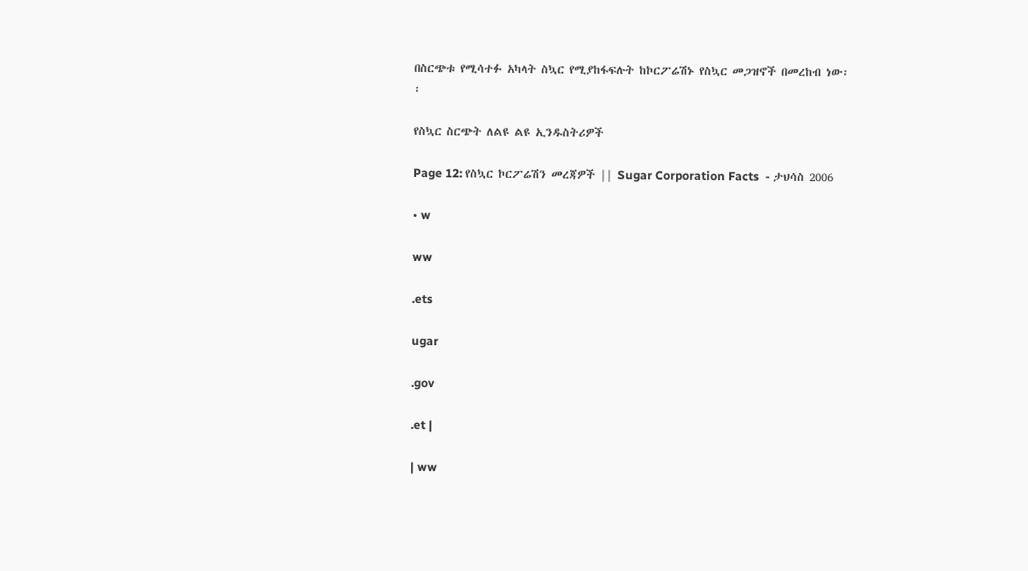በስርጭቱ የሚሳተፉ አካላት ስኳር የሚያከፋፍሉት ከኮርፖሬሽኑ የስኳር መጋዝኖች በመረከብ ነው፡፡

የስኳር ስርጭት ለልዩ ልዩ ኢንዱስትሪዎች

Page 12: የስኳር ኮርፖሬሽን መረጃዎች || Sugar Corporation Facts  - ታህሳስ 2006

• w

ww

.ets

ugar

.gov

.et |

| ww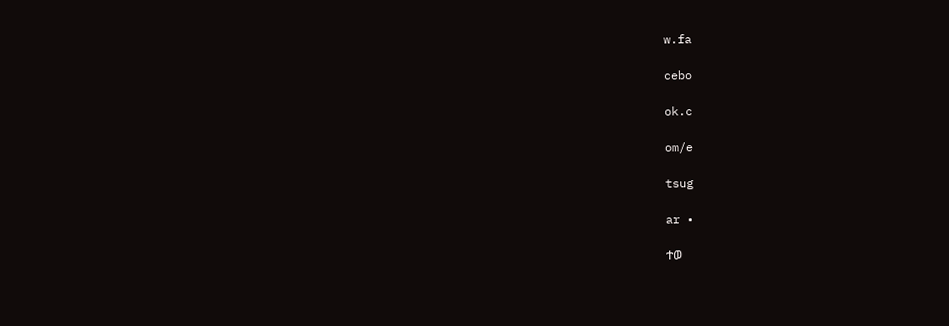w.fa

cebo

ok.c

om/e

tsug

ar •

ተወ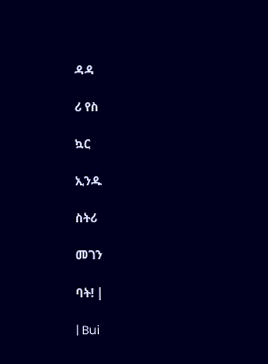ዳዳ

ሪ የስ

ኳር

ኢንዱ

ስትሪ

መገን

ባት! |

| Bui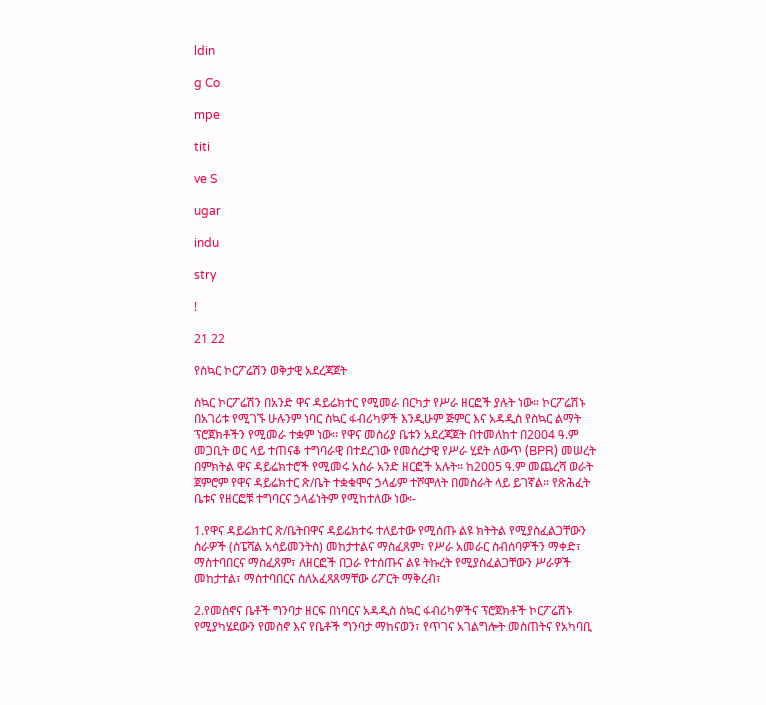ldin

g Co

mpe

titi

ve S

ugar

indu

stry

!

21 22

የስኳር ኮርፖሬሽን ወቅታዊ አደረጃጀት

ስኳር ኮርፖሬሽን በአንድ ዋና ዳይሬክተር የሚመራ በርካታ የሥራ ዘርፎች ያሉት ነው፡፡ ኮርፖሬሽኑ በአገሪቱ የሚገኙ ሁሉንም ነባር ስኳር ፋብሪካዎች እንዲሁም ጅምር እና አዳዲስ የስኳር ልማት ፕሮጀክቶችን የሚመራ ተቋም ነው፡፡ የዋና መስሪያ ቤቱን አደረጃጀት በተመለከተ በ2004 ዓ.ም መጋቢት ወር ላይ ተጠናቆ ተግባራዊ በተደረገው የመሰረታዊ የሥራ ሂደት ለውጥ (BPR) መሠረት በምክትል ዋና ዳይሬክተሮች የሚመሩ አስራ አንድ ዘርፎች አሉት፡፡ ከ2005 ዓ.ም መጨረሻ ወራት ጀምሮም የዋና ዳይሬክተር ጽ/ቤት ተቋቁሞና ኃላፊም ተሾሞለት በመስራት ላይ ይገኛል፡፡ የጽሕፈት ቤቱና የዘርፎቹ ተግባርና ኃላፊነትም የሚከተለው ነው፡-

1.የዋና ዳይሬክተር ጽ/ቤትበዋና ዳይሬክተሩ ተለይተው የሚሰጡ ልዩ ክትትል የሚያስፈልጋቸውን ስራዎች (ስፔሻል አሳይመንትስ) መከታተልና ማስፈጸም፣ የሥራ አመራር ስብሰባዎችን ማቀድ፣ ማስተባበርና ማስፈጸም፣ ለዘርፎች በጋራ የተሰጡና ልዩ ትኩረት የሚያስፈልጋቸውን ሥራዎች መከታተል፣ ማስተባበርና ስለአፈጻጸማቸው ሪፖርት ማቅረብ፣

2.የመስኖና ቤቶች ግንባታ ዘርፍ በነባርና አዳዲስ ስኳር ፋብሪካዎችና ፕሮጀክቶች ኮርፖሬሽኑ የሚያካሄደውን የመስኖ እና የቤቶች ግንባታ ማከናወን፣ የጥገና አገልግሎት መስጠትና የአካባቢ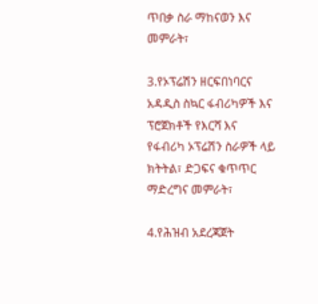ጥበቃ ስራ ማከናወን እና መምራት፣

3.የኦፕሬሽን ዘርፍበነባርና አዳዲስ ስኳር ፋብሪካዎች እና ፕሮጀክቶች የእርሻ እና የፋብሪካ ኦፕሬሽን ስራዎች ላይ ክትትል፣ ድጋፍና ቁጥጥር ማድረግና መምራት፣

4.የሕዝብ አደረጃጀት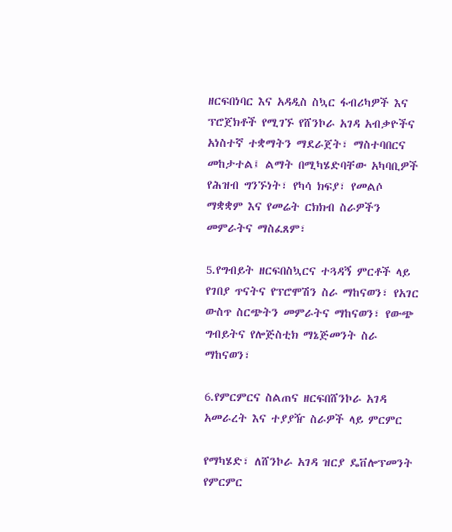ዘርፍበነባር እና አዳዲስ ስኳር ፋብሪካዎች እና ፕሮጀክቶች የሚገኙ የሸንኮራ አገዳ አብቃዮችና አነስተኛ ተቋማትን ማደራጀት፣ ማስተባበርና መከታተል፤ ልማት በሚካሄድባቸው አካባቢዎች የሕዝብ ግንኙነት፣ የካሳ ክፍያ፣ የመልሶ ማቋቋም እና የመሬት ርክክብ ስራዎችን መምራትና ማስፈጸም፣

5.የግብይት ዘርፍበስኳርና ተጓዳኝ ምርቶች ላይ የገበያ ጥናትና የፕሮሞሽን ስራ ማከናወን፣ የአገር ውስጥ ስርጭትን መምራትና ማከናወን፣ የውጭ ግብይትና የሎጅስቲክ ማኔጅመንት ስራ ማከናወን፣

6.የምርምርና ስልጠና ዘርፍበሸንኮራ አገዳ አመራረት እና ተያያዥ ስራዎች ላይ ምርምር

የማካሄድ፣ ለሸንኮራ አገዳ ዝርያ ዴቨሎፕመንት የምርምር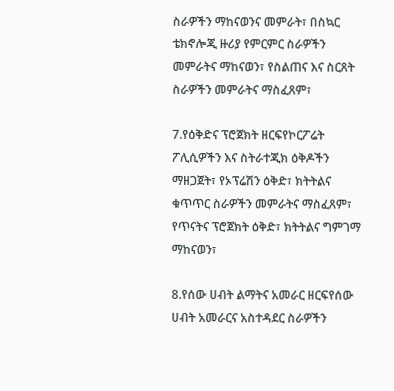ስራዎችን ማከናወንና መምራት፣ በስኳር ቴክኖሎጂ ዙሪያ የምርምር ስራዎችን መምራትና ማከናወን፣ የስልጠና እና ስርጸት ስራዎችን መምራትና ማስፈጸም፣

7.የዕቅድና ፕሮጀክት ዘርፍየኮርፖሬት ፖሊሲዎችን እና ስትራተጂክ ዕቅዶችን ማዘጋጀት፣ የኦፕሬሽን ዕቅድ፣ ክትትልና ቁጥጥር ስራዎችን መምራትና ማስፈጸም፣ የጥናትና ፕሮጀክት ዕቅድ፣ ክትትልና ግምገማ ማከናወን፣

8.የሰው ሀብት ልማትና አመራር ዘርፍየሰው ሀብት አመራርና አስተዳደር ስራዎችን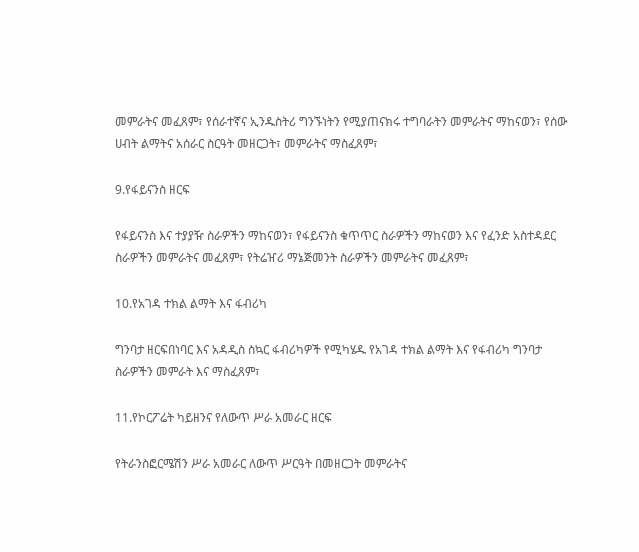መምራትና መፈጸም፣ የሰራተኛና ኢንዱስትሪ ግንኙነትን የሚያጠናክሩ ተግባራትን መምራትና ማከናወን፣ የሰው ሀብት ልማትና አሰራር ስርዓት መዘርጋት፣ መምራትና ማስፈጸም፣

9.የፋይናንስ ዘርፍ

የፋይናንስ እና ተያያዥ ስራዎችን ማከናወን፣ የፋይናንስ ቁጥጥር ስራዎችን ማከናወን እና የፈንድ አስተዳደር ስራዎችን መምራትና መፈጸም፣ የትሬዠሪ ማኔጅመንት ስራዎችን መምራትና መፈጸም፣

10.የአገዳ ተክል ልማት እና ፋብሪካ

ግንባታ ዘርፍበነባር እና አዳዲስ ስኳር ፋብሪካዎች የሚካሄዱ የአገዳ ተክል ልማት እና የፋብሪካ ግንባታ ስራዎችን መምራት እና ማስፈጸም፣

11.የኮርፖሬት ካይዘንና የለውጥ ሥራ አመራር ዘርፍ

የትራንስፎርሜሽን ሥራ አመራር ለውጥ ሥርዓት በመዘርጋት መምራትና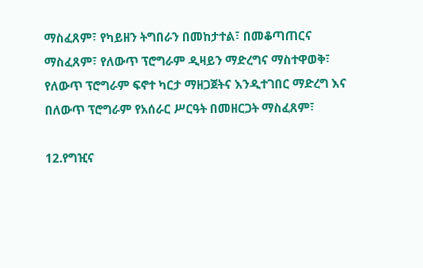ማስፈጸም፣ የካይዘን ትግበራን በመከታተል፣ በመቆጣጠርና ማስፈጸም፣ የለውጥ ፕሮግራም ዲዛይን ማድረግና ማስተዋወቅ፣ የለውጥ ፕሮግራም ፍኖተ ካርታ ማዘጋጀትና እንዲተገበር ማድረግ እና በለውጥ ፕሮግራም የአሰራር ሥርዓት በመዘርጋት ማስፈጸም፣

12.የግዢና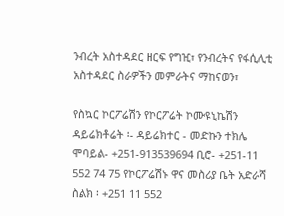ንብረት አስተዳደር ዘርፍ የግዢ፣ የንብረትና የፋሲሊቲ አስተዳደር ስራዎችን መምራትና ማከናወን፣

የስኳር ኮርፖሬሽን የኮርፖሬት ኮሙዩኒኬሽን ዳይሬክቶሬት ፡- ዳይሬክተር - መድኩን ተክሌ ሞባይል- +251-913539694 ቢሮ- +251-11 552 74 75 የኮርፖሬሽኑ ዋና መስሪያ ቤት አድራሻ ስልክ ፡ +251 11 552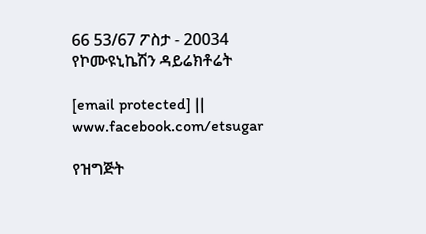66 53/67 ፖስታ - 20034 የኮሙዩኒኬሽን ዳይሬክቶሬት

[email protected] || www.facebook.com/etsugar

የዝግጅት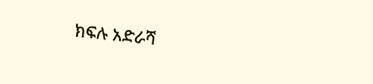ክፍሉ አድራሻ